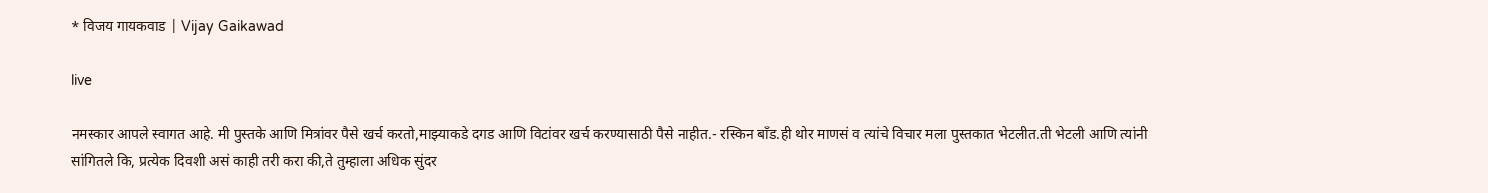* विजय गायकवाड | Vijay Gaikawad

live

नमस्कार आपले स्वागत आहे. मी पुस्तके आणि मित्रांवर पैसे खर्च करतो,माझ्याकडे दगड आणि विटांवर खर्च करण्यासाठी पैसे नाहीत.- रस्किन बाँड.ही थोर माणसं व त्यांचे विचार मला पुस्तकात भेटलीत.ती भेटली आणि त्यांनी सांगितले कि, प्रत्येक दिवशी असं काही तरी करा की,ते तुम्हाला अधिक सुंदर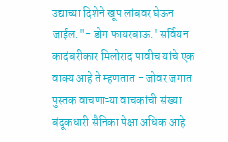उद्याच्या दिशेने खूप लांबवर घेऊन जाईल."- डोग फायरबाऊ.' सर्वियन कादंबरीकार मिलोराद पावीच यांचे एक वाक्य आहे ते म्हणतात - जोवर जगात पुस्तक वाचणाऱ्या वाचकांची संख्या बंदूकधारी सैनिका पेक्षा अधिक आहे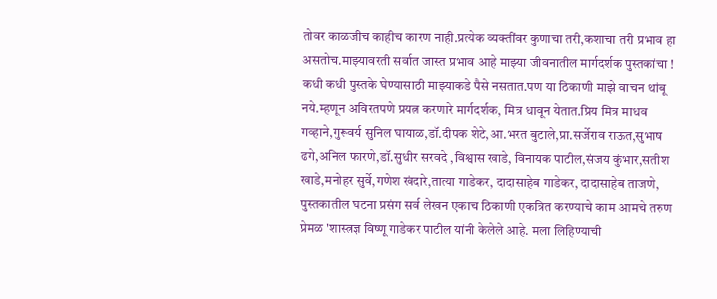तोवर काळजीच काहीच कारण नाही.प्रत्येक व्यक्तींवर कुणाचा तरी,कशाचा तरी प्रभाव हा असतोच.माझ्यावरती सर्वात जास्त प्रभाव आहे माझ्या जीवनातील मार्गदर्शक पुस्तकांचा ! कधी कधी पुस्तके घेण्यासाठी माझ्याकडे पैसे नसतात.पण या ठिकाणी माझे वाचन थांबू नये.म्हणून अविरतपणे प्रयत्न करणारे मार्गदर्शक, मित्र धावून येतात.प्रिय मित्र माधव गव्हाने,गुरूवर्य सुनिल घायाळ,डॉ.दीपक शेटे,आ.भरत बुटाले,प्रा.सर्जेराव राऊत,सुभाष ढगे,अनिल फारणे,डॉ.सुधीर सरवदे ,विश्वास खाडे, विनायक पाटील,संजय कुंभार,सतीश खाडे,मनोहर सुर्वे,गणेश खंदारे,तात्या गाडेकर, दादासाहेब गाडेकर, दादासाहेब ताजणे, पुस्तकातील घटना प्रसंग सर्व लेखन एकाच ठिकाणी एकत्रित करण्याचे काम आमचे तरुण प्रेमळ 'शास्त्रज्ञ विष्णू गाडेकर पाटील यांनी केलेले आहे. मला लिहिण्याची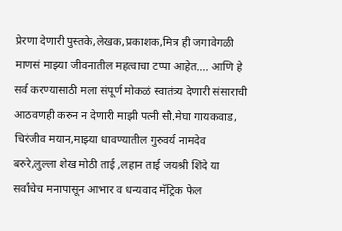प्रेरणा देणारी पुस्तके,लेखक,प्रकाशक,मित्र ही जगावेगळी माणसं माझ्या जीवनातील महत्वाचा टप्पा आहेत.... आणि हे सर्व करण्यासाठी मला संपूर्ण मोकळं स्वातंत्र्य देणारी संसाराची आठवणही करुन न देणारी माझी पत्नी सौ.मेघा गायकवाड, चिरंजीव मयान,माझ्या धावण्यातील गुरुवर्य नामदेव बरुरे,लुल्ला शेख मोठी ताई ,लहान ताई जयश्री शिंदे या सर्वांचेच मनापासून आभार व धन्यवाद मॅट्रिक फेल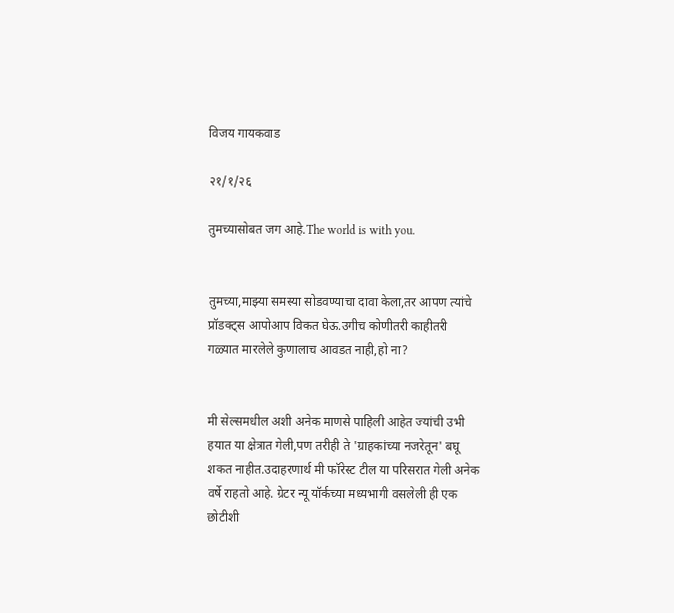विजय गायकवाड

२१/१/२६

तुमच्यासोबत जग आहे.The world is with you.


तुमच्या,माझ्या समस्या सोडवण्याचा दावा केला,तर आपण त्यांचे प्रॉडक्ट्स आपोआप विकत घेऊ.उगीच कोणीतरी काहीतरी गळ्यात मारलेले कुणालाच आवडत नाही,हो ना?


मी सेल्समधील अशी अनेक माणसे पाहिली आहेत ज्यांची उभी हयात या क्षेत्रात गेली,पण तरीही ते 'ग्राहकांच्या नजरेतून' बघू शकत नाहीत.उदाहरणार्थ मी फॉरेस्ट टील या परिसरात गेली अनेक वर्षे राहतो आहे. ग्रेटर न्यू यॉर्कच्या मध्यभागी वसलेली ही एक छोटीशी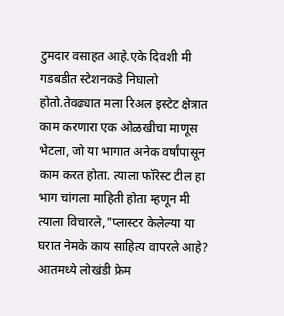टुमदार वसाहत आहे.एके दिवशी मी गडबडीत स्टेशनकडे निघालो होतो.तेवढ्यात मला रिअल इस्टेट क्षेत्रात काम करणारा एक ओळखीचा माणूस भेटला, जो या भागात अनेक वर्षांपासून काम करत होता. त्याला फॉरेस्ट टील हा भाग चांगला माहिती होता म्हणून मी त्याला विचारले,"प्लास्टर केलेल्या या घरात नेमके काय साहित्य वापरले आहे? आतमध्ये लोखंडी फ्रेम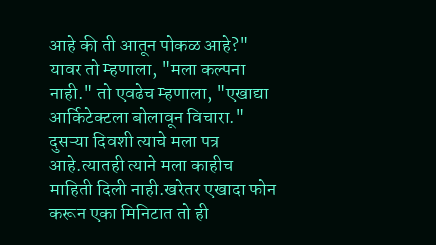आहे की ती आतून पोकळ आहे?" यावर तो म्हणाला, "मला कल्पना नाही." तो एवढेच म्हणाला, "एखाद्या आर्किटेक्टला बोलावून विचारा." दुसऱ्या दिवशी त्याचे मला पत्र आहे.त्यातही त्याने मला काहीच माहिती दिली नाही.खरेतर एखादा फोन करून एका मिनिटात तो ही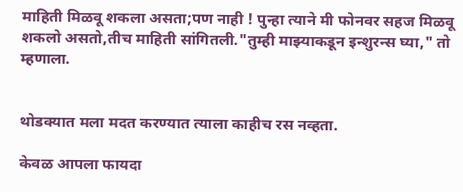माहिती मिळवू शकला असता;पण नाही ! पुन्हा त्याने मी फोनवर सहज मिळवू शकलो असतो,तीच माहिती सांगितली."तुम्ही माझ्याकडून इन्शुरन्स घ्या," तो म्हणाला.


थोडक्यात मला मदत करण्यात त्याला काहीच रस नव्हता.

केवळ आपला फायदा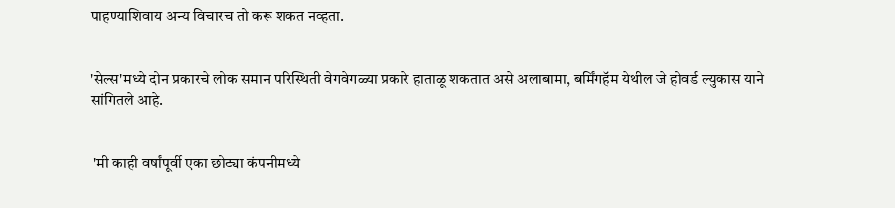पाहण्याशिवाय अन्य विचारच तो करू शकत नव्हता.


'सेल्स'मध्ये दोन प्रकारचे लोक समान परिस्थिती वेगवेगळ्या प्रकारे हाताळू शकतात असे अलाबामा, बर्मिंगहॅम येथील जे होवर्ड ल्युकास याने सांगितले आहे.


 'मी काही वर्षांपूर्वी एका छोट्या कंपनीमध्ये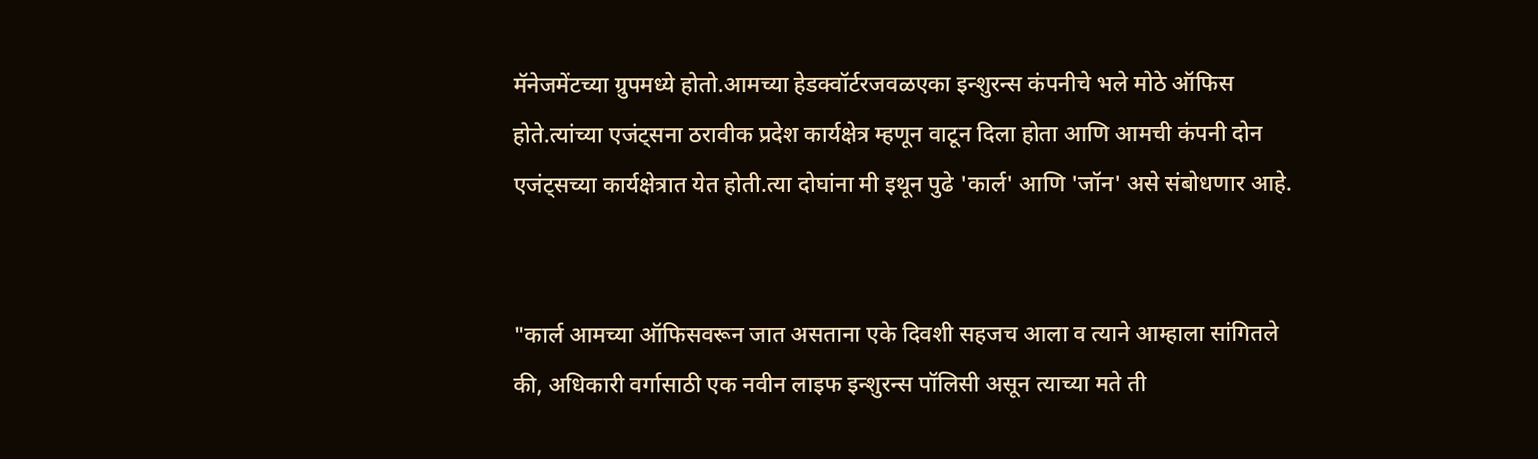मॅनेजमेंटच्या ग्रुपमध्ये होतो.आमच्या हेडक्वॉर्टरजवळएका इन्शुरन्स कंपनीचे भले मोठे ऑफिस होते.त्यांच्या एजंट्सना ठरावीक प्रदेश कार्यक्षेत्र म्हणून वाटून दिला होता आणि आमची कंपनी दोन एजंट्सच्या कार्यक्षेत्रात येत होती.त्या दोघांना मी इथून पुढे 'कार्ल' आणि 'जॉन' असे संबोधणार आहे.


"कार्ल आमच्या ऑफिसवरून जात असताना एके दिवशी सहजच आला व त्याने आम्हाला सांगितले की, अधिकारी वर्गासाठी एक नवीन लाइफ इन्शुरन्स पॉलिसी असून त्याच्या मते ती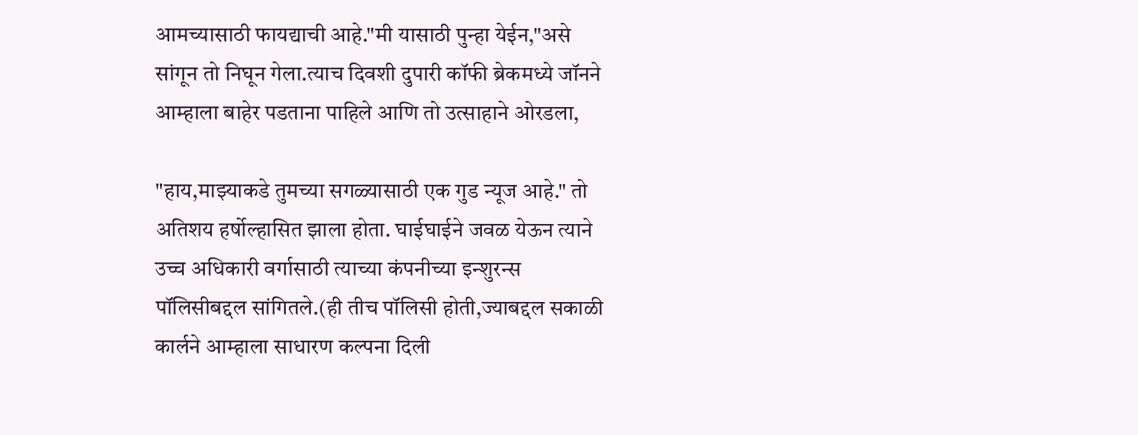आमच्यासाठी फायद्याची आहे."मी यासाठी पुन्हा येईन,"असे सांगून तो निघून गेला.त्याच दिवशी दुपारी कॉफी ब्रेकमध्ये जॉनने आम्हाला बाहेर पडताना पाहिले आणि तो उत्साहाने ओरडला,

"हाय,माझ्याकडे तुमच्या सगळ्यासाठी एक गुड न्यूज आहे." तो अतिशय हर्षोल्हासित झाला होता. घाईघाईने जवळ येऊन त्याने उच्च अधिकारी वर्गासाठी त्याच्या कंपनीच्या इन्शुरन्स पॉलिसीबद्दल सांगितले.(ही तीच पॉलिसी होती,ज्याबद्दल सकाळी कार्लने आम्हाला साधारण कल्पना दिली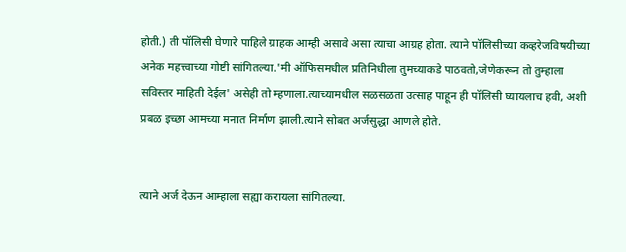होती.) ती पॉलिसी घेणारे पाहिले ग्राहक आम्ही असावे असा त्याचा आग्रह होता. त्याने पॉलिसीच्या कव्हरेजविषयीच्या अनेक महत्त्वाच्या गोष्टी सांगितल्या.'मी ऑफिसमधील प्रतिनिधीला तुमच्याकडे पाठवतो,जेणेकरून तो तुम्हाला सविस्तर माहिती देईल' असेही तो म्हणाला.त्याच्यामधील सळसळता उत्साह पाहून ही पॉलिसी घ्यायलाच हवी, अशी प्रबळ इच्छा आमच्या मनात निर्माण झाली.त्याने सोबत अर्जसुद्धा आणले होते.


त्याने अर्ज देऊन आम्हाला सह्या करायला सांगितल्या.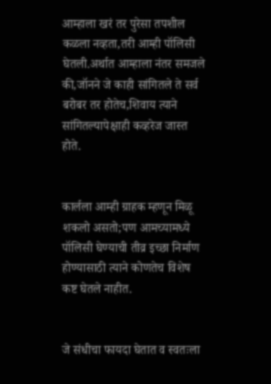आम्हाला खरं तर पुरेसा तपशील कळला नव्हता,तरी आम्ही पॉलिसी घेतली.अर्थात आम्हाला नंतर समजले की,जॉनने जे काही सांगितले ते सर्व बरोबर तर होतेच,शिवाय त्याने सांगितल्यापेक्षाही कव्हरेज जास्त होते.


कार्लला आम्ही ग्राहक म्हणून मिळू शकलो असतो;पण आमच्यामध्ये पॉलिसी घेण्याची तीव्र इच्छा निर्माण होण्यासाठी त्याने कोणतेच विशेष कष्ट घेतले नाहीत.


जे संधीचा फायदा घेतात व स्वतःला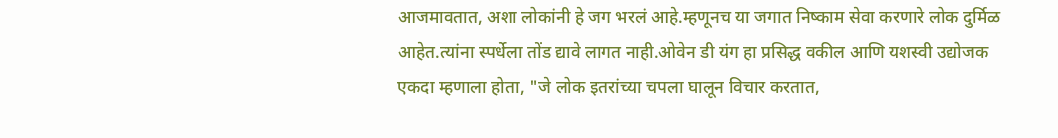आजमावतात, अशा लोकांनी हे जग भरलं आहे.म्हणूनच या जगात निष्काम सेवा करणारे लोक दुर्मिळ आहेत.त्यांना स्पर्धेला तोंड द्यावे लागत नाही.ओवेन डी यंग हा प्रसिद्ध वकील आणि यशस्वी उद्योजक एकदा म्हणाला होता, "जे लोक इतरांच्या चपला घालून विचार करतात,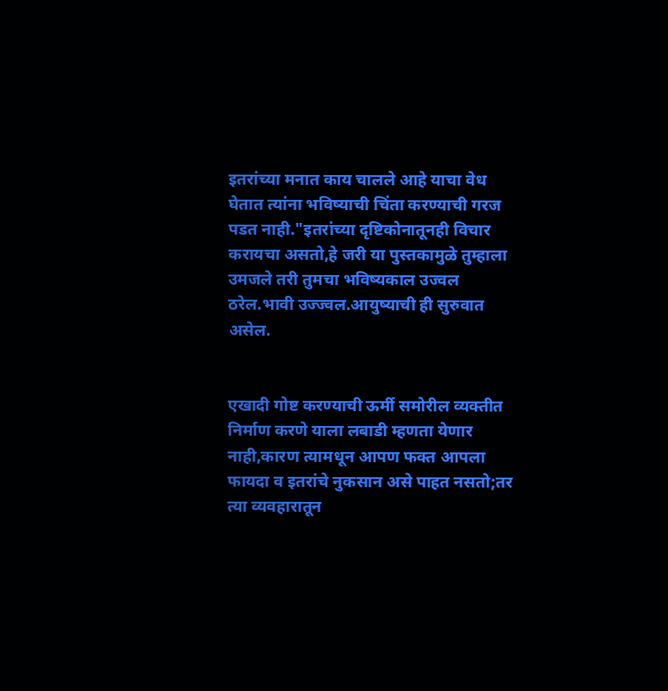इतरांच्या मनात काय चालले आहे याचा वेध घेतात त्यांना भविष्याची चिंता करण्याची गरज पडत नाही."इतरांच्या दृष्टिकोनातूनही विचार करायचा असतो,हे जरी या पुस्तकामुळे तुम्हाला उमजले तरी तुमचा भविष्यकाल उज्वल ठरेल.भावी उज्ज्वल.आयुष्याची ही सुरुवात असेल.


एखादी गोष्ट करण्याची ऊर्मी समोरील व्यक्तीत निर्माण करणे याला लबाडी म्हणता येणार नाही,कारण त्यामधून आपण फक्त आपला फायदा व इतरांचे नुकसान असे पाहत नसतो;तर त्या व्यवहारातून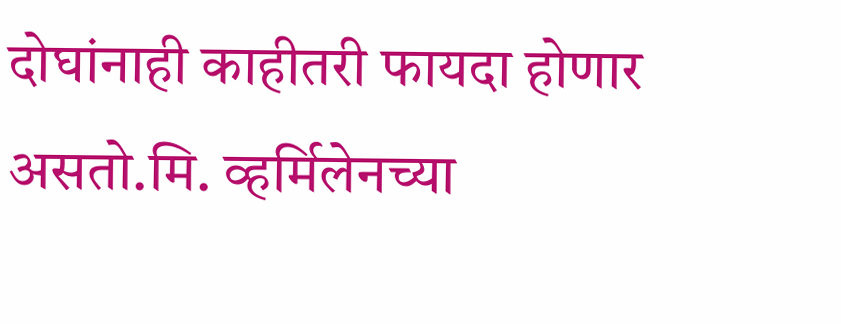दोघांनाही काहीतरी फायदा होणार असतो.मि. व्हर्मिलेनच्या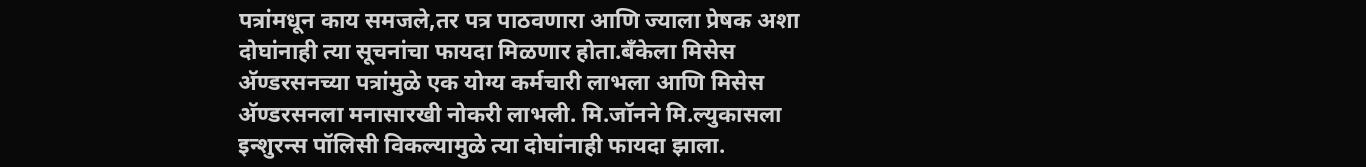पत्रांमधून काय समजले,तर पत्र पाठवणारा आणि ज्याला प्रेषक अशा दोघांनाही त्या सूचनांचा फायदा मिळणार होता.बँकेला मिसेस अ‍ॅण्डरसनच्या पत्रांमुळे एक योग्य कर्मचारी लाभला आणि मिसेस अ‍ॅण्डरसनला मनासारखी नोकरी लाभली. मि.जॉनने मि.ल्युकासला इन्शुरन्स पॉलिसी विकल्यामुळे त्या दोघांनाही फायदा झाला.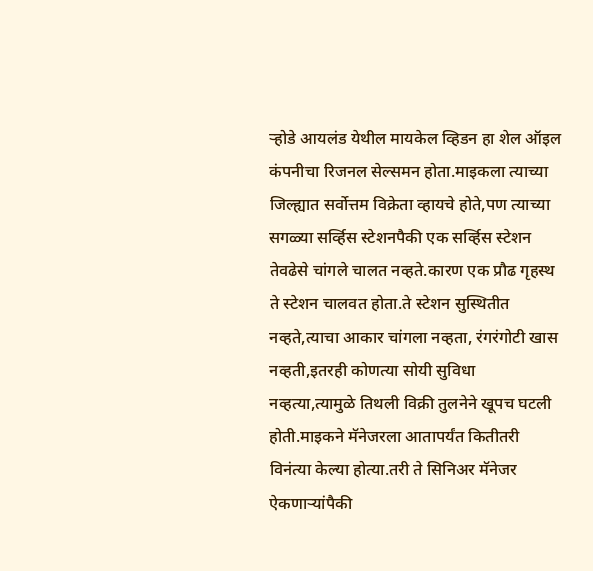ऱ्होडे आयलंड येथील मायकेल व्हिडन हा शेल ऑइल कंपनीचा रिजनल सेल्समन होता.माइकला त्याच्या जिल्ह्यात सर्वोत्तम विक्रेता व्हायचे होते,पण त्याच्या सगळ्या सर्व्हिस स्टेशनपैकी एक सर्व्हिस स्टेशन तेवढेसे चांगले चालत नव्हते.कारण एक प्रौढ गृहस्थ ते स्टेशन चालवत होता.ते स्टेशन सुस्थितीत नव्हते,त्याचा आकार चांगला नव्हता, रंगरंगोटी खास नव्हती,इतरही कोणत्या सोयी सुविधा नव्हत्या,त्यामुळे तिथली विक्री तुलनेने खूपच घटली होती.माइकने मॅनेजरला आतापर्यंत कितीतरी विनंत्या केल्या होत्या.तरी ते सिनिअर मॅनेजर ऐकणाऱ्यांपैकी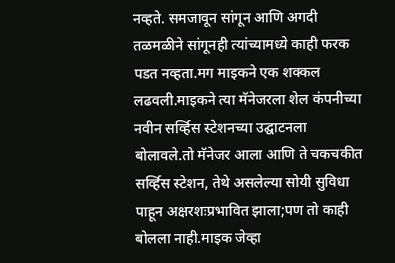नव्हते. समजावून सांगून आणि अगदी तळमळीने सांगूनही त्यांच्यामध्ये काही फरक पडत नव्हता.मग माइकने एक शक्कल लढवली.माइकने त्या मॅनेजरला शेल कंपनीच्या नवीन सर्व्हिस स्टेशनच्या उ‌द्घाटनला बोलावले.तो मॅनेजर आला आणि ते चकचकीत सर्व्हिस स्टेशन, तेथे असलेल्या सोयी सुविधा पाहून अक्षरशःप्रभावित झाला;पण तो काही बोलला नाही.माइक जेव्हा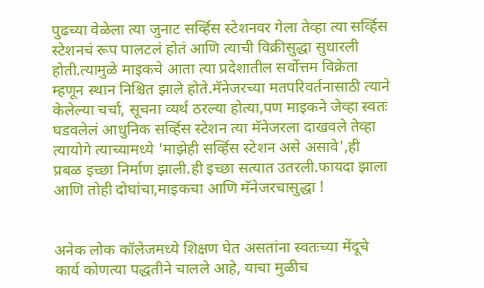पुढच्या वेळेला त्या जुनाट सर्व्हिस स्टेशनवर गेला तेव्हा त्या सर्व्हिस स्टेशनचं रूप पालटलं होतं आणि त्याची विक्रीसुद्धा सुधारली होती.त्यामुळे माइकचे आता त्या प्रदेशातील सर्वोत्तम विक्रेता म्हणून स्थान निश्चित झाले होते.मॅनेजरच्या मतपरिवर्तनासाठी त्याने केलेल्या चर्चा, सूचना व्यर्थ ठरल्या होत्या,पण माइकने जेव्हा स्वतः घडवलेलं आधुनिक सर्व्हिस स्टेशन त्या मॅनेजरला दाखवले तेव्हा त्यायोगे त्याच्यामध्ये 'माझेही सर्व्हिस स्टेशन असे असावे',ही प्रबळ इच्छा निर्माण झाली.ही इच्छा सत्यात उतरली.फायदा झाला आणि तोही दोघांचा,माइकचा आणि मॅनेजरचासुद्धा !


अनेक लोक कॉलेजमध्ये शिक्षण घेत असतांना स्वतःच्या मेंदूचे कार्य कोणत्या पद्धतीने चालले आहे, याचा मुळीच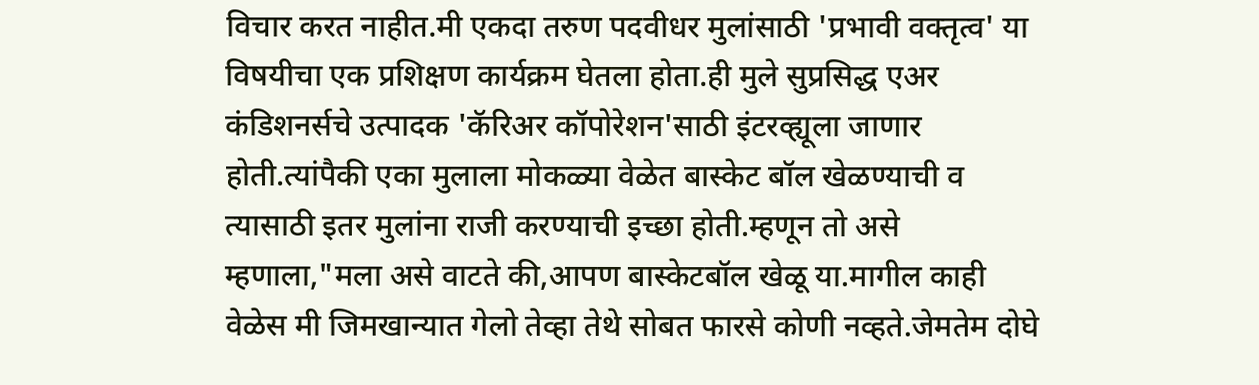विचार करत नाहीत.मी एकदा तरुण पदवीधर मुलांसाठी 'प्रभावी वक्तृत्व' या विषयीचा एक प्रशिक्षण कार्यक्रम घेतला होता.ही मुले सुप्रसिद्ध एअर कंडिशनर्सचे उत्पादक 'कॅरिअर कॉपोरेशन'साठी इंटरव्ह्यूला जाणार होती.त्यांपैकी एका मुलाला मोकळ्या वेळेत बास्केट बॉल खेळण्याची व त्यासाठी इतर मुलांना राजी करण्याची इच्छा होती.म्हणून तो असे म्हणाला,"मला असे वाटते की,आपण बास्केटबॉल खेळू या.मागील काही वेळेस मी जिमखान्यात गेलो तेव्हा तेथे सोबत फारसे कोणी नव्हते.जेमतेम दोघे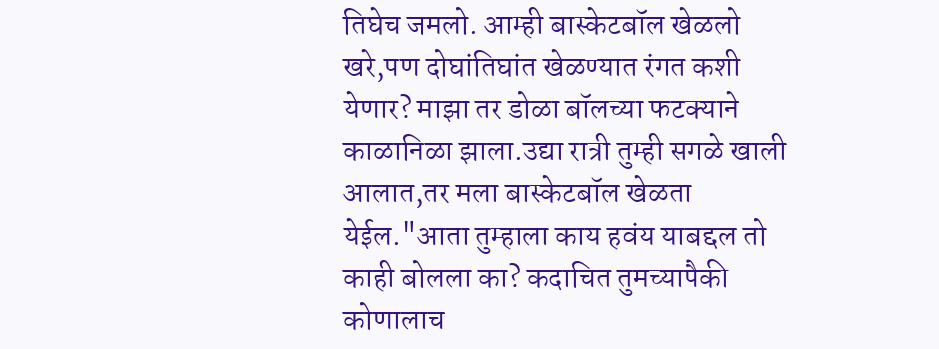तिघेच जमलो. आम्ही बास्केटबॉल खेळलो खरे,पण दोघांतिघांत खेळण्यात रंगत कशी येणार? माझा तर डोळा बॉलच्या फटक्याने काळानिळा झाला.उद्या रात्री तुम्ही सगळे खाली आलात,तर मला बास्केटबॉल खेळता येईल."आता तुम्हाला काय हवंय याबद्दल तो काही बोलला का? कदाचित तुमच्यापैकी कोणालाच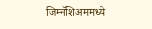जिम्नॅशिअममध्ये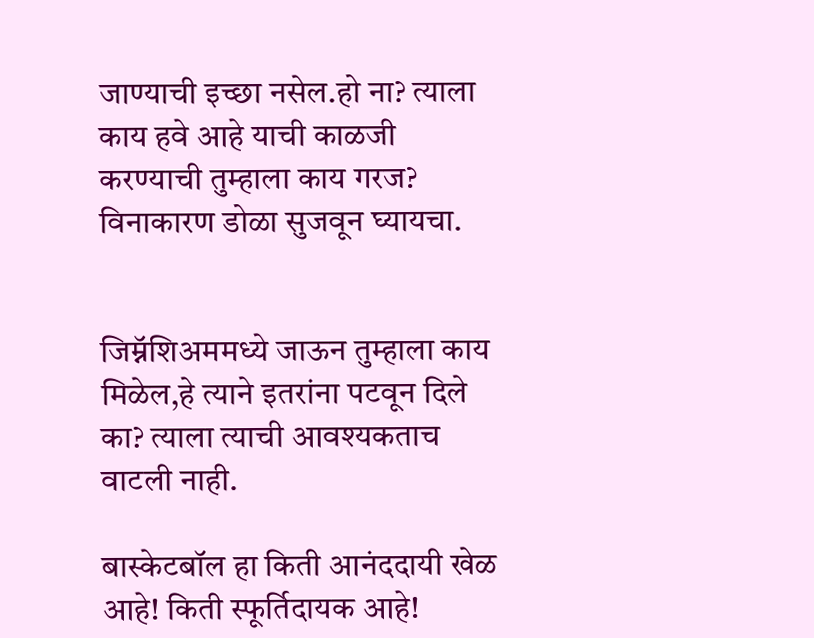जाण्याची इच्छा नसेल.हो ना? त्याला काय हवे आहे याची काळजी करण्याची तुम्हाला काय गरज? विनाकारण डोळा सुजवून घ्यायचा.


जिम्नॅशिअममध्ये जाऊन तुम्हाला काय मिळेल,हे त्याने इतरांना पटवून दिले का? त्याला त्याची आवश्यकताच वाटली नाही.

बास्केटबॉल हा किती आनंददायी खेळ आहे! किती स्फूर्तिदायक आहे!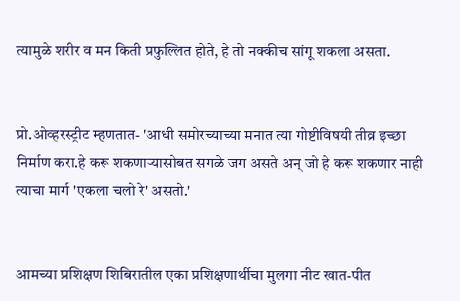त्यामुळे शरीर व मन किती प्रफुल्लित होते, हे तो नक्कीच सांगू शकला असता.


प्रो.ओव्हरस्ट्रीट म्हणतात- 'आधी समोरच्याच्या मनात त्या गोष्टीविषयी तीव्र इच्छा निर्माण करा.हे करू शकणाऱ्यासोबत सगळे जग असते अन् जो हे करू शकणार नाही त्याचा मार्ग 'एकला चलो रे' असतो.'


आमच्या प्रशिक्षण शिबिरातील एका प्रशिक्षणार्थीचा मुलगा नीट खात-पीत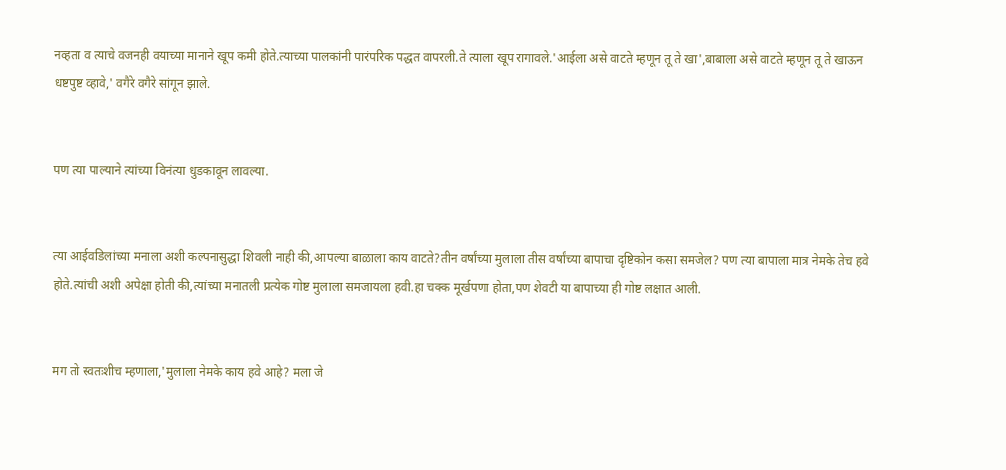नव्हता व त्याचे वजनही वयाच्या मानाने खूप कमी होते.त्याच्या पालकांनी पारंपरिक पद्धत वापरली.ते त्याला खूप रागावले.'आईला असे वाटते म्हणून तू ते खा',बाबाला असे वाटते म्हणून तू ते खाऊन धष्टपुष्ट व्हावे,' वगैरे वगैरे सांगून झाले.


पण त्या पाल्याने त्यांच्या विनंत्या धुडकावून लावल्या.


त्या आईवडिलांच्या मनाला अशी कल्पनासुद्धा शिवली नाही की,आपल्या बाळाला काय वाटते?तीन वर्षांच्या मुलाला तीस वर्षांच्या बापाचा दृष्टिकोन कसा समजेल? पण त्या बापाला मात्र नेमके तेच हवे होते.त्यांची अशी अपेक्षा होती की,त्यांच्या मनातली प्रत्येक गोष्ट मुलाला समजायला हवी.हा चक्क मूर्खपणा होता,पण शेवटी या बापाच्या ही गोष्ट लक्षात आली.


मग तो स्वतःशीच म्हणाला,'मुलाला नेमके काय हवे आहे? मला जे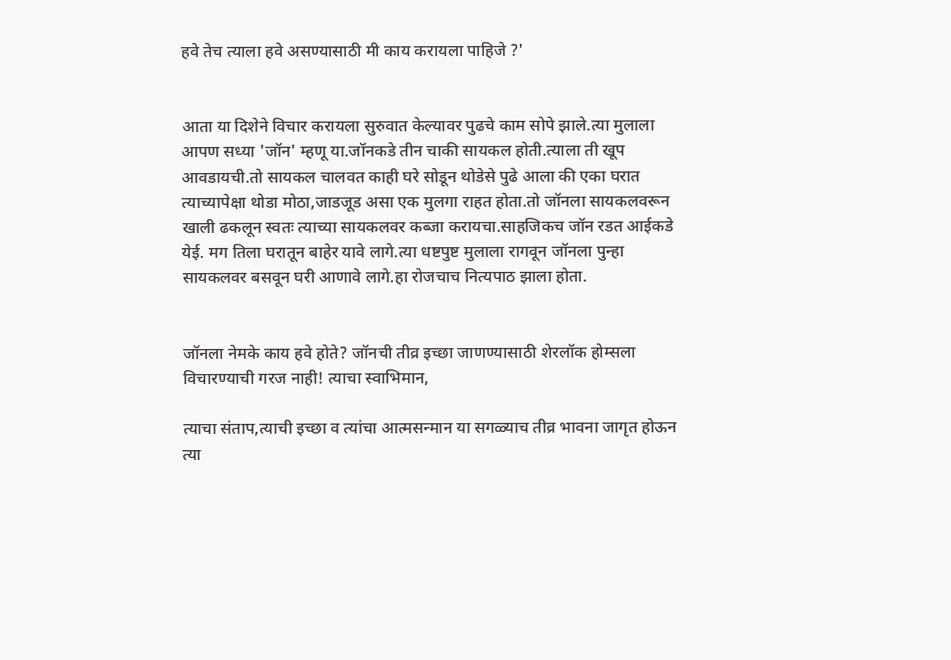हवे तेच त्याला हवे असण्यासाठी मी काय करायला पाहिजे ?'


आता या दिशेने विचार करायला सुरुवात केल्यावर पुढचे काम सोपे झाले.त्या मुलाला आपण सध्या 'जॉन' म्हणू या.जॉनकडे तीन चाकी सायकल होती.त्याला ती खूप आवडायची.तो सायकल चालवत काही घरे सोडून थोडेसे पुढे आला की एका घरात त्याच्यापेक्षा थोडा मोठा,जाडजूड असा एक मुलगा राहत होता.तो जॉनला सायकलवरून खाली ढकलून स्वतः त्याच्या सायकलवर कब्जा करायचा.साहजिकच जॉन रडत आईकडे येई. मग तिला घरातून बाहेर यावे लागे.त्या धष्टपुष्ट मुलाला रागवून जॉनला पुन्हा सायकलवर बसवून घरी आणावे लागे.हा रोजचाच नित्यपाठ झाला होता.


जॉनला नेमके काय हवे होते? जॉनची तीव्र इच्छा जाणण्यासाठी शेरलॉक होम्सला विचारण्याची गरज नाही! त्याचा स्वाभिमान,

त्याचा संताप,त्याची इच्छा व त्यांचा आत्मसन्मान या सगळ्याच तीव्र भावना जागृत होऊन त्या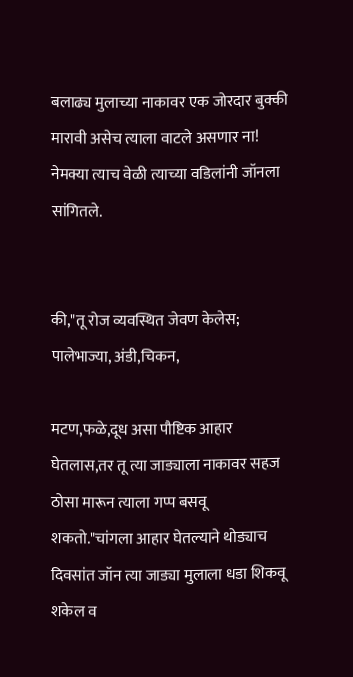बलाढ्य मुलाच्या नाकावर एक जोरदार बुक्की मारावी असेच त्याला वाटले असणार ना! नेमक्या त्याच वेळी त्याच्या वडिलांनी जॉनला सांगितले.


की,"तू रोज व्यवस्थित जेवण केलेस; पालेभाज्या, अंडी,चिकन,

मटण,फळे,दूध असा पौष्टिक आहार घेतलास,तर तू त्या जाड्याला नाकावर सहज ठोसा मारून त्याला गप्प बसवू शकतो."चांगला आहार घेतल्याने थोड्याच दिवसांत जॉन त्या जाड्या मुलाला धडा शिकवू शकेल व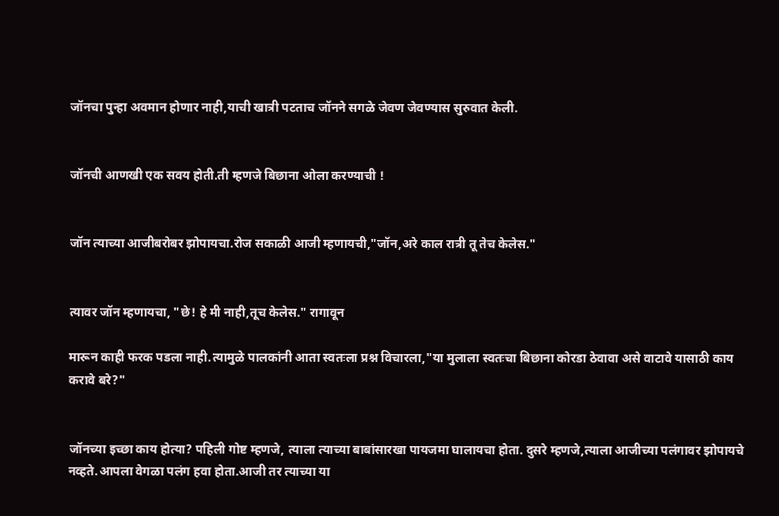जॉनचा पुन्हा अवमान होणार नाही,याची खात्री पटताच जॉनने सगळे जेवण जेवण्यास सुरुवात केली.


जॉनची आणखी एक सवय होती.ती म्हणजे बिछाना ओला करण्याची !


जॉन त्याच्या आजीबरोबर झोपायचा.रोज सकाळी आजी म्हणायची,"जॉन,अरे काल रात्री तू तेच केलेस."


त्यावर जॉन म्हणायचा, "छे! हे मी नाही,तूच केलेस." रागावून

मारून काही फरक पडला नाही.त्यामुळे पालकांनी आता स्वतःला प्रश्न विचारला,"या मुलाला स्वतःचा बिछाना कोरडा ठेवावा असे वाटावे यासाठी काय करावे बरे?"


जॉनच्या इच्छा काय होत्या? पहिली गोष्ट म्हणजे, त्याला त्याच्या बाबांसारखा पायजमा घालायचा होता. दुसरे म्हणजे,त्याला आजीच्या पलंगावर झोपायचे नव्हते.आपला वेगळा पलंग हवा होता.आजी तर त्याच्या या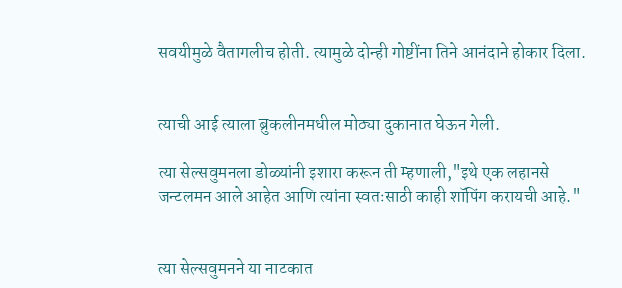सवयीमुळे वैतागलीच होती. त्यामुळे दोन्ही गोष्टींना तिने आनंदाने होकार दिला.


त्याची आई त्याला ब्रुकलीनमधील मोठ्या दुकानात घेऊन गेली.

त्या सेल्सवुमनला डोळ्यांनी इशारा करून ती म्हणाली,"इथे एक लहानसे जन्टलमन आले आहेत आणि त्यांना स्वतःसाठी काही शॉपिंग करायची आहे."


त्या सेल्सवुमनने या नाटकात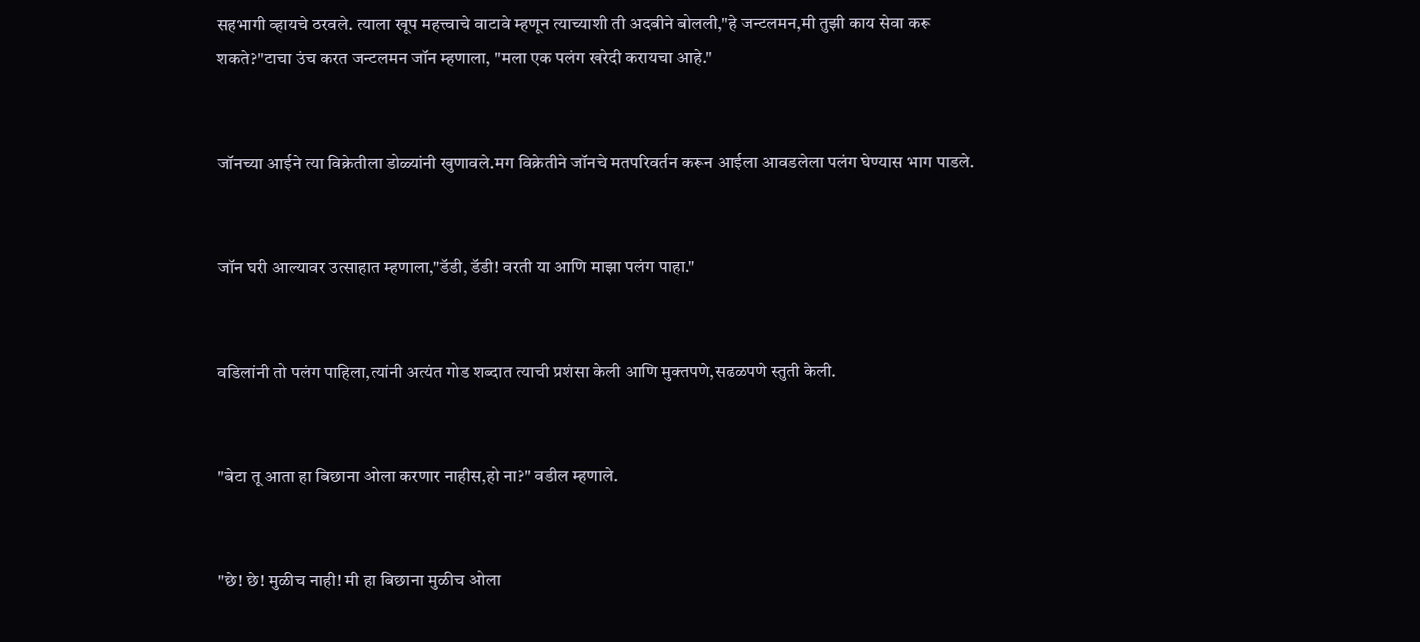सहभागी व्हायचे ठरवले. त्याला खूप महत्त्वाचे वाटावे म्हणून त्याच्याशी ती अदबीने बोलली,"हे जन्टलमन,मी तुझी काय सेवा करू शकते?"टाचा उंच करत जन्टलमन जॉन म्हणाला, "मला एक पलंग खरेदी करायचा आहे."


जॉनच्या आईने त्या विक्रेतीला डोळ्यांनी खुणावले.मग विक्रेतीने जॉनचे मतपरिवर्तन करून आईला आवडलेला पलंग घेण्यास भाग पाडले.


जॉन घरी आल्यावर उत्साहात म्हणाला,"डॅडी, डॅडी! वरती या आणि माझा पलंग पाहा."


वडिलांनी तो पलंग पाहिला,त्यांनी अत्यंत गोड शब्दात त्याची प्रशंसा केली आणि मुक्तपणे,सढळपणे स्तुती केली.


"बेटा तू आता हा बिछाना ओला करणार नाहीस,हो ना?" वडील म्हणाले.


"छे! छे! मुळीच नाही! मी हा बिछाना मुळीच ओला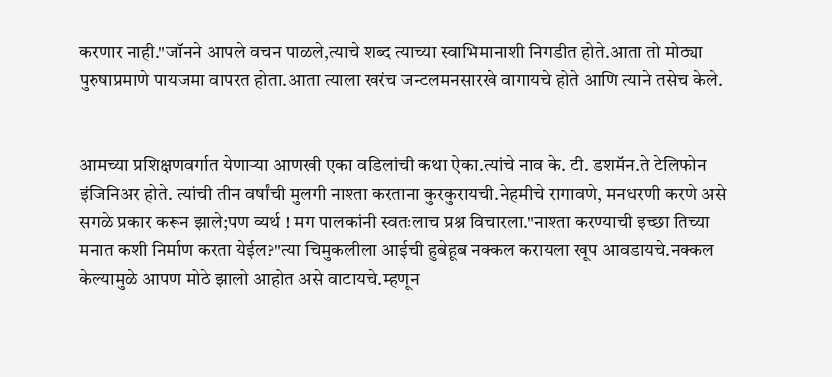करणार नाही."जॉनने आपले वचन पाळले,त्याचे शब्द त्याच्या स्वाभिमानाशी निगडीत होते.आता तो मोठ्या पुरुषाप्रमाणे पायजमा वापरत होता.आता त्याला खरंच जन्टलमनसारखे वागायचे होते आणि त्याने तसेच केले.


आमच्या प्रशिक्षणवर्गात येणाऱ्या आणखी एका वडिलांची कथा ऐका.त्यांचे नाव के. टी. डशमॅन.ते टेलिफोन इंजिनिअर होते. त्यांची तीन वर्षांची मुलगी नाश्ता करताना कुरकुरायची.नेहमीचे रागावणे, मनधरणी करणे असे सगळे प्रकार करून झाले;पण व्यर्थ ! मग पालकांनी स्वतःलाच प्रश्न विचारला."नाश्ता करण्याची इच्छा तिच्या मनात कशी निर्माण करता येईल?"त्या चिमुकलीला आईची हुबेहूब नक्कल करायला खूप आवडायचे.नक्कल केल्यामुळे आपण मोठे झालो आहोत असे वाटायचे.म्हणून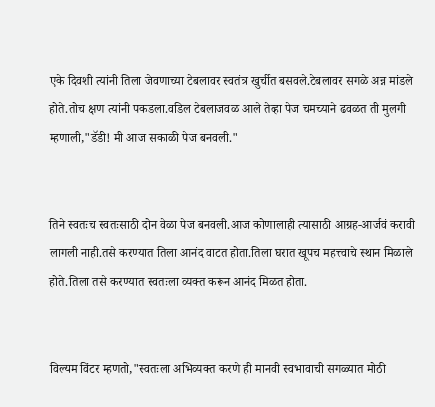एके दिवशी त्यांनी तिला जेवणाच्या टेबलावर स्वतंत्र खुर्चीत बसवले.टेबलावर सगळे अन्न मांडले होते.तोच क्षण त्यांनी पकडला.वडिल टेबलाजवळ आले तेव्हा पेज चमच्याने ढवळत ती मुलगी म्हणाली,"डॅडी! मी आज सकाळी पेज बनवली."


तिने स्वतःच स्वतःसाठी दोन वेळा पेज बनवली.आज कोणालाही त्यासाठी आग्रह-आर्जवं करावी लागली नाही.तसे करण्यात तिला आनंद वाटत होता.तिला घरात खूपच महत्त्वाचे स्थान मिळाले होते.तिला तसे करण्यात स्वतःला व्यक्त करून आनंद मिळत होता.


विल्यम विंटर म्हणतो,"स्वतःला अभिव्यक्त करणे ही मानवी स्वभावाची सगळ्यात मोठी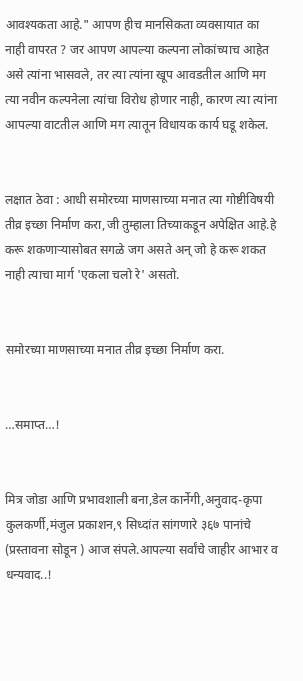आवश्यकता आहे." आपण हीच मानसिकता व्यवसायात का नाही वापरत ? जर आपण आपल्या कल्पना लोकांच्याच आहेत असे त्यांना भासवले, तर त्या त्यांना खूप आवडतील आणि मग त्या नवीन कल्पनेला त्यांचा विरोध होणार नाही, कारण त्या त्यांना आपल्या वाटतील आणि मग त्यातून विधायक कार्य घडू शकेल.


लक्षात ठेवा : आधी समोरच्या माणसाच्या मनात त्या गोष्टीविषयी तीव्र इच्छा निर्माण करा,जी तुम्हाला तिच्याकडून अपेक्षित आहे.हे करू शकणाऱ्यासोबत सगळे जग असते अन् जो हे करू शकत नाही त्याचा मार्ग 'एकला चलो रे' असतो.


समोरच्या माणसाच्या मनात तीव्र इच्छा निर्माण करा.


…समाप्त…!


मित्र जोडा आणि प्रभावशाली बना,डेल कार्नेगी,अनुवाद-कृपा कुलकर्णी,मंजुल प्रकाशन,९ सिध्दांत सांगणारे ३६७ पानांचे (प्रस्तावना सोडून ) आज संपले.आपल्या सर्वांचे जाहीर आभार व धन्यवाद..!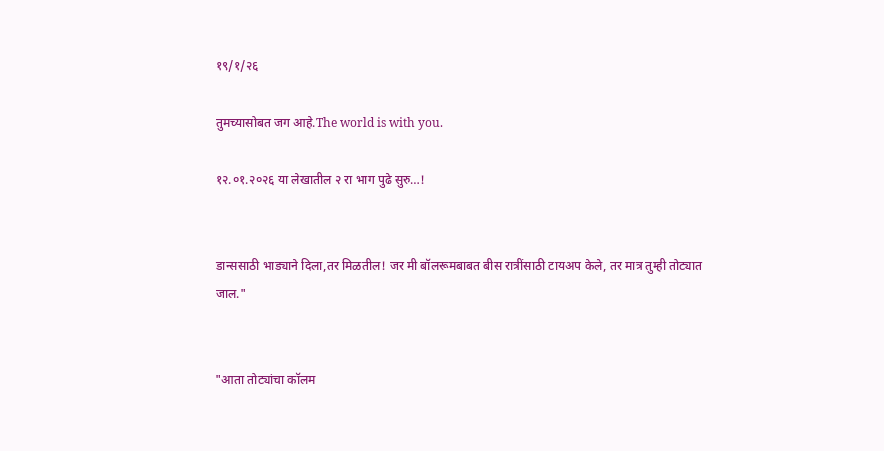१९/१/२६

तुमच्यासोबत जग आहे.The world is with you.

१२.०१.२०२६ या लेखातील २ रा भाग पुढे सुरु…!


डान्ससाठी भाड्याने दिला,तर मिळतील! जर मी बॉलरूमबाबत बीस रात्रींसाठी टायअप केले, तर मात्र तुम्ही तोट्यात जाल."


"आता तोट्यांचा कॉलम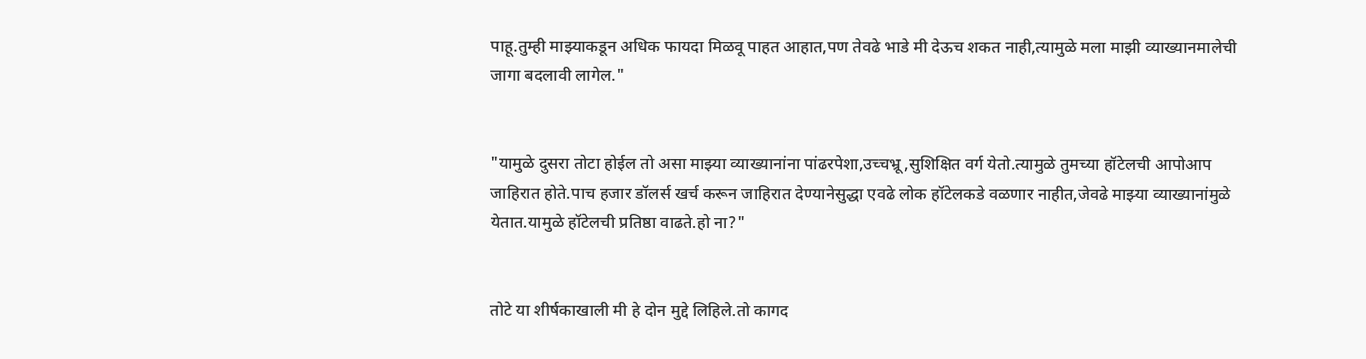पाहू.तुम्ही माझ्याकडून अधिक फायदा मिळवू पाहत आहात,पण तेवढे भाडे मी देऊच शकत नाही,त्यामुळे मला माझी व्याख्यानमालेची जागा बदलावी लागेल."


"यामुळे दुसरा तोटा होईल तो असा माझ्या व्याख्यानांना पांढरपेशा,उच्चभ्रू,सुशिक्षित वर्ग येतो.त्यामुळे तुमच्या हॉटेलची आपोआप जाहिरात होते.पाच हजार डॉलर्स खर्च करून जाहिरात देण्यानेसुद्धा एवढे लोक हॉटेलकडे वळणार नाहीत,जेवढे माझ्या व्याख्यानांमुळे येतात.यामुळे हॉटेलची प्रतिष्ठा वाढते.हो ना?"


तोटे या शीर्षकाखाली मी हे दोन मुद्दे लिहिले.तो कागद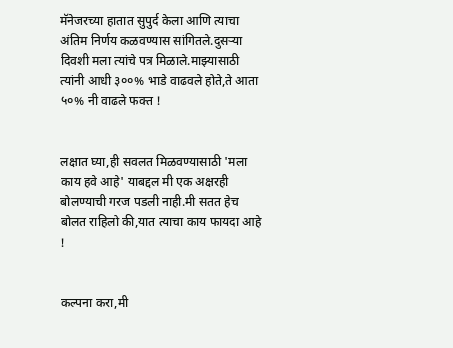मॅनेजरच्या हातात सुपुर्द केला आणि त्याचा अंतिम निर्णय कळवण्यास सांगितले.दुसऱ्या दिवशी मला त्यांचे पत्र मिळाले.माझ्यासाठी त्यांनी आधी ३००% भाडे वाढवले होते,ते आता ५०% नी वाढले फक्त !


लक्षात घ्या,ही सवलत मिळवण्यासाठी 'मला काय हवे आहे' याबद्दल मी एक अक्षरही बोलण्याची गरज पडली नाही.मी सतत हेच बोलत राहिलो की,यात त्याचा काय फायदा आहे !


कल्पना करा,मी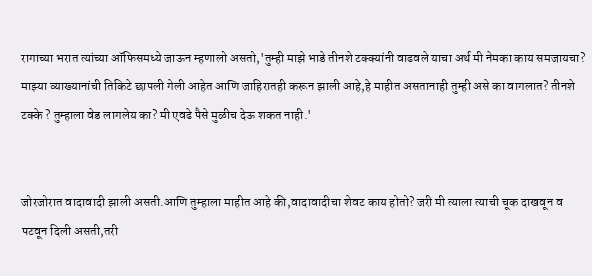रागाच्या भरात त्यांच्या ऑफिसमध्ये जाऊन म्हणालो असतो,'तुम्ही माझे भाडे तीनशे टक्क्यांनी वाढवले याचा अर्थ मी नेमका काय समजायचा? माझ्या व्याख्यानांची तिकिटे छापली गेली आहेत आणि जाहिरातही करून झाली आहे,हे माहीत असतानाही तुम्ही असे का वागलात? तीनशे टक्के ? तुम्हाला वेड लागलेय का? मी एवढे पैसे मुळीच देऊ शकत नाही.'


जोरजोरात वादावादी झाली असती.आणि तुम्हाला माहीत आहे की,वादावादीचा शेवट काय होतो? जरी मी त्याला त्याची चूक दाखवून व पटवून दिली असती,तरी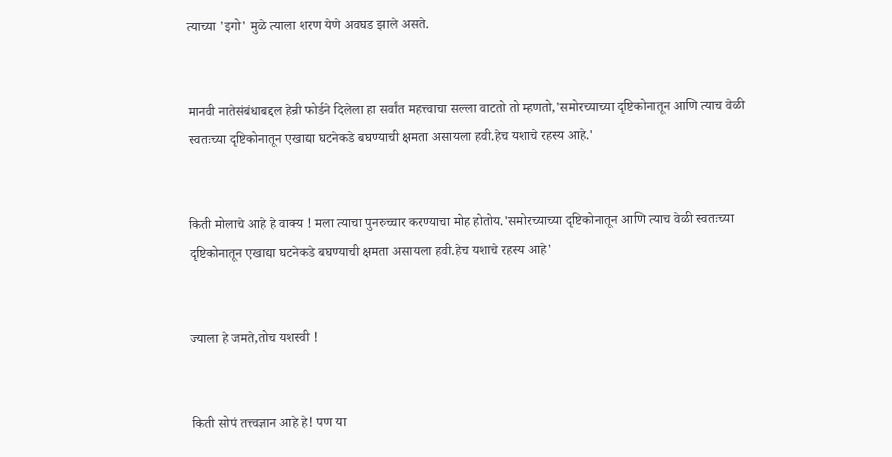त्याच्या 'इगो' मुळे त्याला शरण येणे अवघड झाले असते.


मानवी नातेसंबंधाबद्दल हेन्री फोर्डने दिलेला हा सर्वांत महत्त्वाचा सल्ला वाटतो तो म्हणतो,'समोरच्याच्या दृष्टिकोनातून आणि त्याच वेळी स्वतःच्या दृष्टिकोनातून एखाद्या घटनेकडे बघण्याची क्षमता असायला हवी.हेच यशाचे रहस्य आहे.'


किती मोलाचे आहे हे वाक्य ! मला त्याचा पुनरुच्चार करण्याचा मोह होतोय.'समोरच्याच्या दृष्टिकोनातून आणि त्याच वेळी स्वतःच्या दृष्टिकोनातून एखाद्या घटनेकडे बघण्याची क्षमता असायला हवी.हेच यशाचे रहस्य आहे'


ज्याला हे जमते,तोच यशस्वी !


किती सोपं तत्त्वज्ञान आहे हे! पण या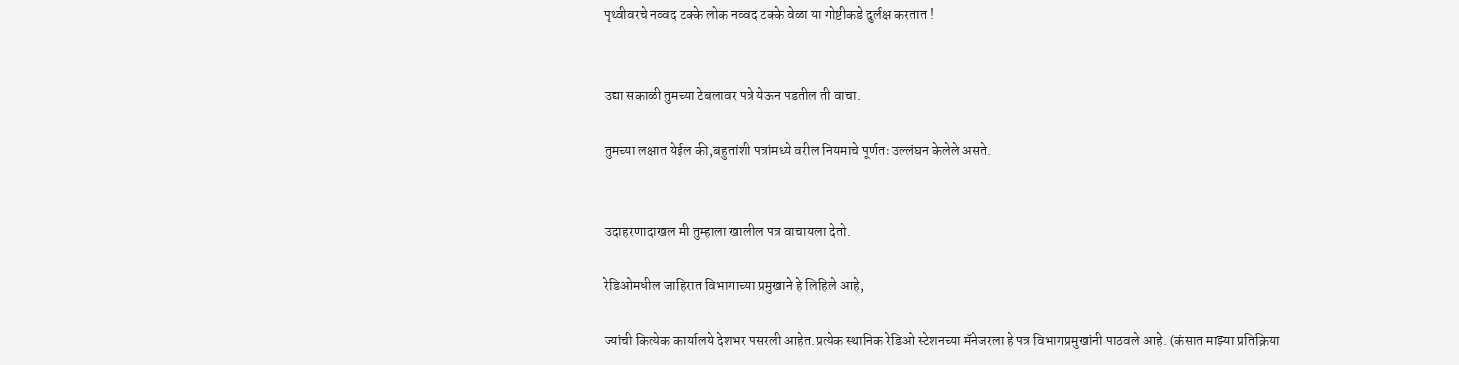पृथ्वीवरचे नव्वद टक्के लोक नव्वद टक्के वेळा या गोष्टीकडे दुर्लक्ष करतात !


उद्या सकाळी तुमच्या टेबलावर पत्रे येऊन पडतील ती वाचा.

तुमच्या लक्षात येईल की,बहुतांशी पत्रांमध्ये वरील नियमाचे पूर्णतः उल्लंघन केलेले असते.


उदाहरणादाखल मी तुम्हाला खालील पत्र वाचायला देतो.

रेडिओमधील जाहिरात विभागाच्या प्रमुखाने हे लिहिले आहे,

ज्यांची कित्येक कार्यालये देशभर पसरली आहेत.प्रत्येक स्थानिक रेडिओ स्टेशनच्या मॅनेजरला हे पत्र विभागप्रमुखांनी पाठवले आहे. (कंसात माझ्या प्रतिक्रिया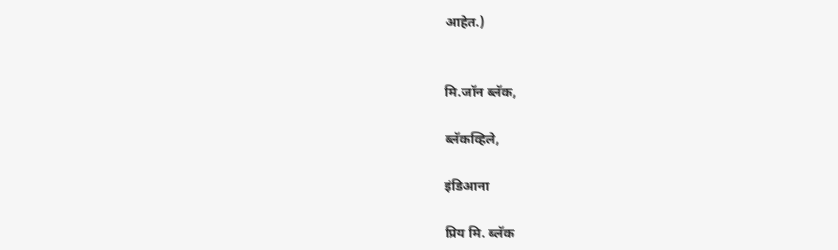आहेत.)


मि.जॉन ब्लॅक,

ब्लॅकव्हिले,

इंडिआना

प्रिय मि. ब्लॅक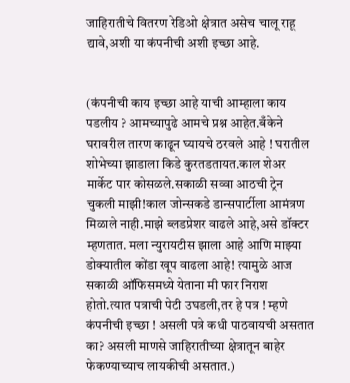जाहिरातीचे वितरण रेडिओ क्षेत्रात असेच चालू राहू द्यावे,अशी या कंपनीची अशी इच्छा आहे.


(कंपनीची काय इच्छा आहे याची आम्हाला काय पडलीय ? आमच्यापुढे आमचे प्रश्न आहेत.बँकेने घरावरील तारण काढून घ्यायचे ठरवले आहे ! घरातील शोभेच्या झाडाला किडे कुरतडतायत.काल शेअर मार्केट पार कोसळले.सकाळी सव्वा आठची ट्रेन चुकली माझी!काल जोन्सकडे डान्सपार्टीला आमंत्रण मिळाले नाही.माझे ब्लडप्रेशर वाढले आहे,असे डॉक्टर म्हणतात. मला न्युरायटीस झाला आहे आणि माझ्या डोक्यातील कोंडा खूप वाढला आहे! त्यामुळे आज सकाळी ऑफिसमध्ये येताना मी फार निराश होतो.त्यात पत्राची पेटी उघडली,तर हे पत्र ! म्हणे कंपनीची इच्छा ! असली पत्रे कधी पाठवायची असतात का? असली माणसे जाहिरातीच्या क्षेत्रातून बाहेर फेकण्याच्याच लायकीची असतात.)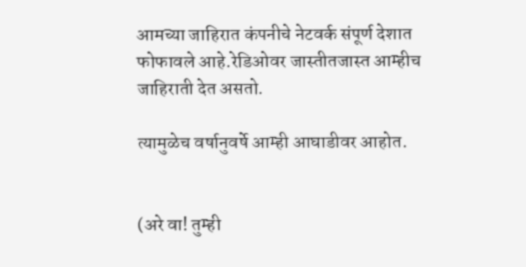आमच्या जाहिरात कंपनीचे नेटवर्क संपूर्ण देशात फोफावले आहे.रेडिओवर जास्तीतजास्त आम्हीच जाहिराती देत असतो.

त्यामुळेच वर्षानुवर्षे आम्ही आघाडीवर आहोत.


(अरे वा! तुम्ही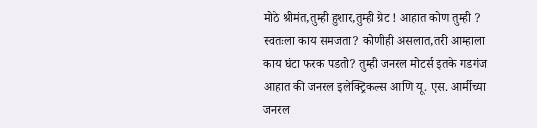मोठे श्रीमंत,तुम्ही हुशार,तुम्ही ग्रेट ! आहात कोण तुम्ही ? स्वतःला काय समजता? कोणीही असलात,तरी आम्हाला काय घंटा फरक पडतो? तुम्ही जनरल मोटर्स इतके गडगंज आहात की जनरल इलेक्ट्रिकल्स आणि यू. एस. आर्मीच्या जनरल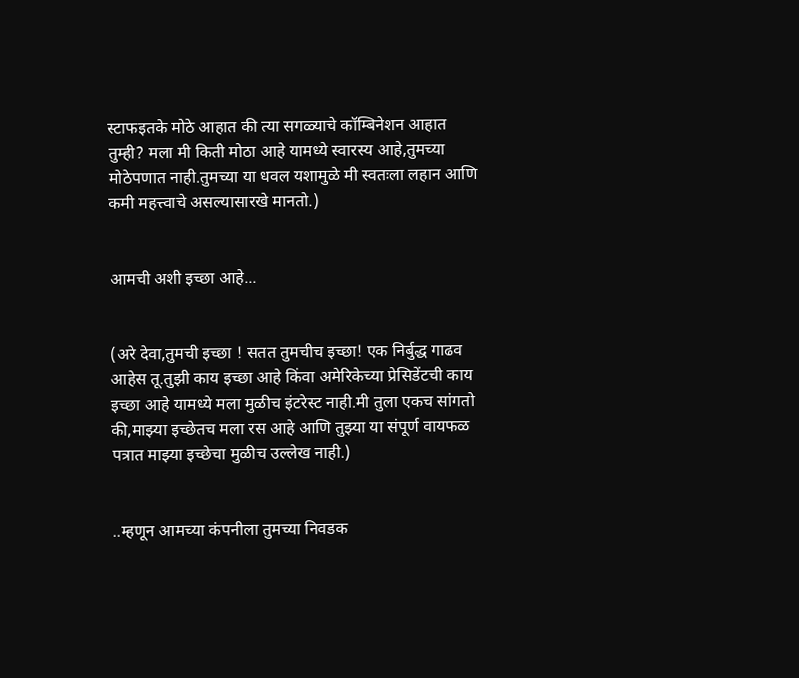स्टाफइतके मोठे आहात की त्या सगळ्याचे कॉम्बिनेशन आहात तुम्ही? मला मी किती मोठा आहे यामध्ये स्वारस्य आहे,तुमच्या मोठेपणात नाही.तुमच्या या धवल यशामुळे मी स्वतःला लहान आणि कमी महत्त्वाचे असल्यासारखे मानतो.)


आमची अशी इच्छा आहे...


(अरे देवा,तुमची इच्छा ! सतत तुमचीच इच्छा! एक निर्बुद्ध गाढव आहेस तू.तुझी काय इच्छा आहे किंवा अमेरिकेच्या प्रेसिडेंटची काय इच्छा आहे यामध्ये मला मुळीच इंटरेस्ट नाही.मी तुला एकच सांगतो की,माझ्या इच्छेतच मला रस आहे आणि तुझ्या या संपूर्ण वायफळ पत्रात माझ्या इच्छेचा मुळीच उल्लेख नाही.)


..म्हणून आमच्या कंपनीला तुमच्या निवडक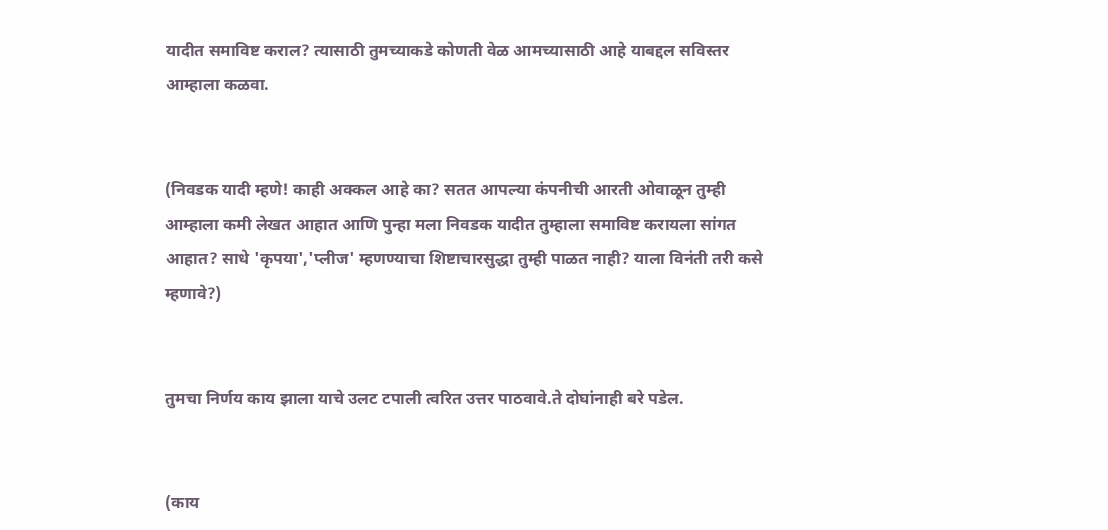यादीत समाविष्ट कराल? त्यासाठी तुमच्याकडे कोणती वेळ आमच्यासाठी आहे याबद्दल सविस्तर आम्हाला कळवा.


(निवडक यादी म्हणे! काही अक्कल आहे का? सतत आपल्या कंपनीची आरती ओवाळून तुम्ही आम्हाला कमी लेखत आहात आणि पुन्हा मला निवडक यादीत तुम्हाला समाविष्ट करायला सांगत आहात? साधे 'कृपया','प्लीज' म्हणण्याचा शिष्टाचारसुद्धा तुम्ही पाळत नाही? याला विनंती तरी कसे म्हणावे?)


तुमचा निर्णय काय झाला याचे उलट टपाली त्वरित उत्तर पाठवावे.ते दोघांनाही बरे पडेल.


(काय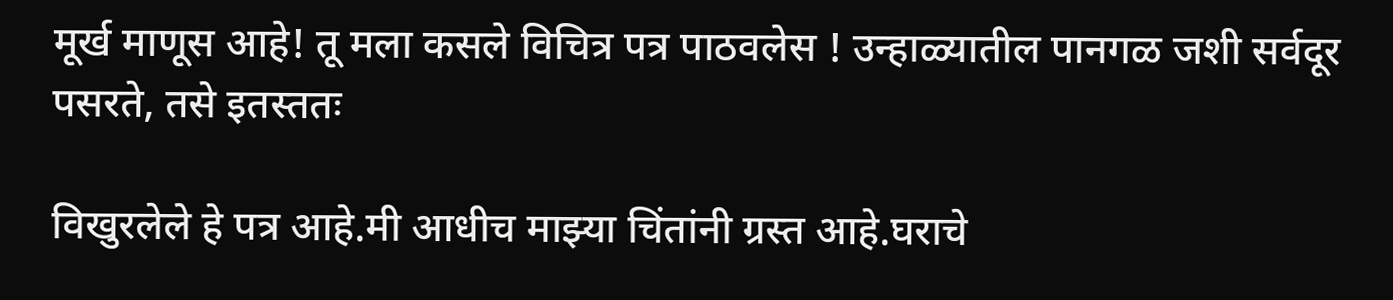मूर्ख माणूस आहे! तू मला कसले विचित्र पत्र पाठवलेस ! उन्हाळ्यातील पानगळ जशी सर्वदूर पसरते, तसे इतस्ततः

विखुरलेले हे पत्र आहे.मी आधीच माझ्या चिंतांनी ग्रस्त आहे.घराचे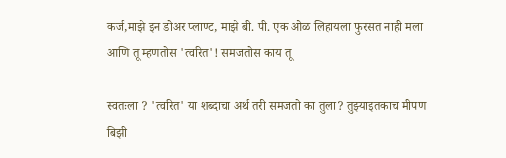कर्ज,माझे इन डोअर प्लाण्ट, माझे बी. पी. एक ओळ लिहायला फुरसत नाही मला आणि तू म्हणतोस 'त्वरित'! समजतोस काय तू

स्वतःला ? 'त्वरित' या शब्दाचा अर्थ तरी समजतो का तुला? तुझ्याइतकाच मीपण बिझी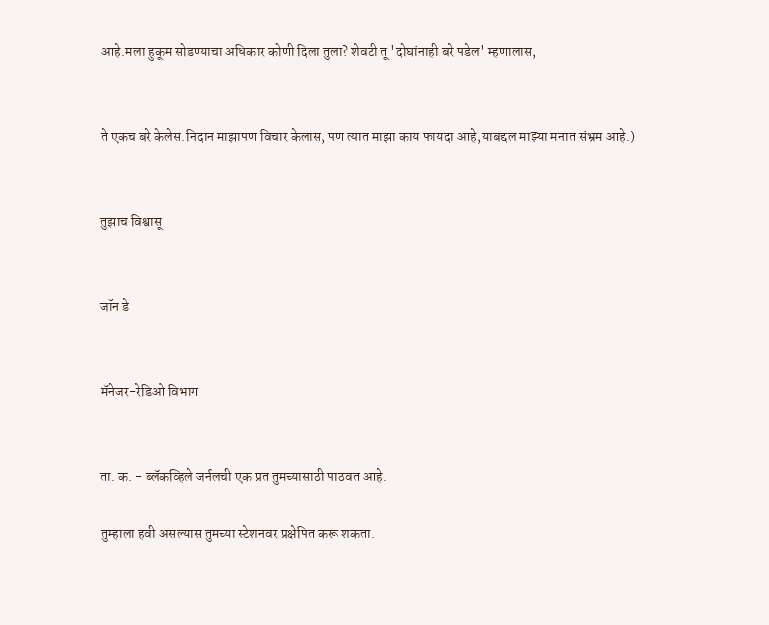आहे.मला हुकूम सोडण्याचा अधिकार कोणी दिला तुला? शेवटी तू 'दोघांनाही बरे पडेल' म्हणालास,


ते एकच बरे केलेस.निदान माझापण विचार केलास, पण त्यात माझा काय फायदा आहे,याबद्दल माझ्या मनात संभ्रम आहे.)


तुझाच विश्वासू


जॉन डे


मॅनेजर-रेडिओ विभाग


ता. क. - ब्लॅकव्हिले जर्नलची एक प्रत तुमच्यासाठी पाठवत आहे.

तुम्हाला हवी असल्यास तुमच्या स्टेशनवर प्रक्षेपित करू शकता.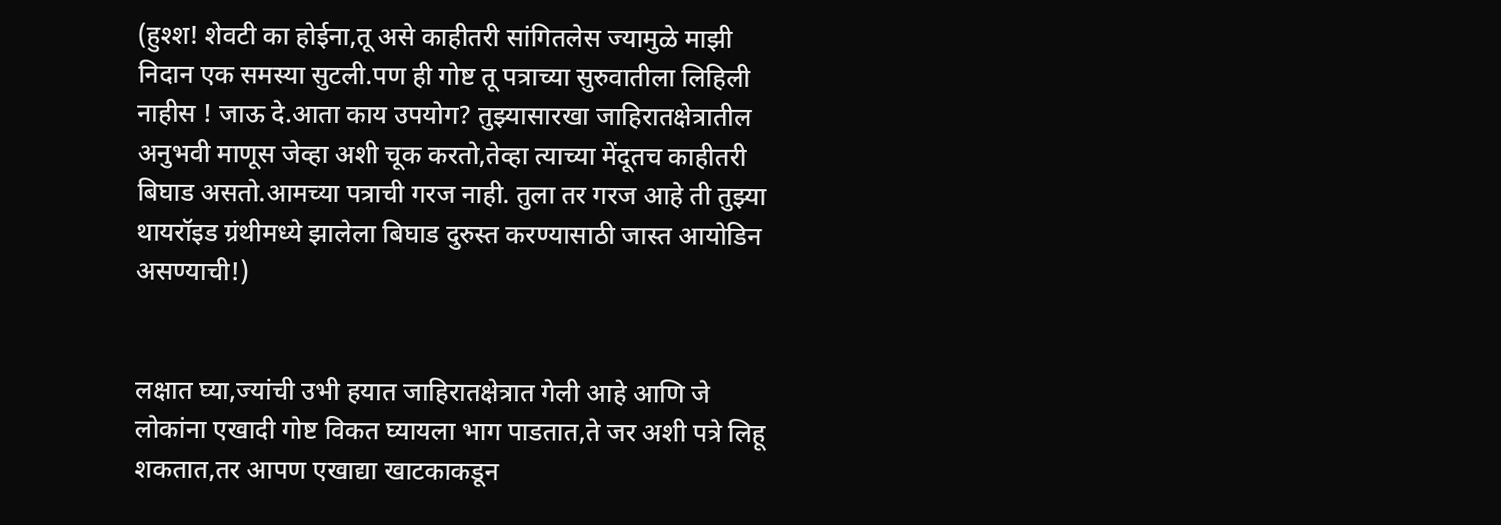(हुश्श! शेवटी का होईना,तू असे काहीतरी सांगितलेस ज्यामुळे माझी निदान एक समस्या सुटली.पण ही गोष्ट तू पत्राच्या सुरुवातीला लिहिली नाहीस ! जाऊ दे.आता काय उपयोग? तुझ्यासारखा जाहिरातक्षेत्रातील अनुभवी माणूस जेव्हा अशी चूक करतो,तेव्हा त्याच्या मेंदूतच काहीतरी बिघाड असतो.आमच्या पत्राची गरज नाही. तुला तर गरज आहे ती तुझ्या थायरॉइड ग्रंथीमध्ये झालेला बिघाड दुरुस्त करण्यासाठी जास्त आयोडिन असण्याची!)


लक्षात घ्या,ज्यांची उभी हयात जाहिरातक्षेत्रात गेली आहे आणि जे लोकांना एखादी गोष्ट विकत घ्यायला भाग पाडतात,ते जर अशी पत्रे लिहू शकतात,तर आपण एखाद्या खाटकाकडून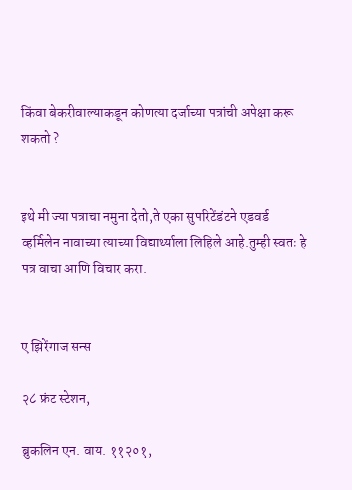किंवा बेकरीवाल्याकडून कोणत्या दर्जाच्या पत्रांची अपेक्षा करू शकतो ?


इथे मी ज्या पत्राचा नमुना देतो,ते एका सुपरिटेंडंटने एडवर्ड व्हर्मिलेन नावाच्या त्याच्या विद्यार्थ्याला लिहिले आहे.तुम्ही स्वतः हे पत्र वाचा आणि विचार करा.


ए झिरेंगाज सन्स

२८ फ्रंट स्टेशन,

ब्रुकलिन एन. वाय. ११२०१,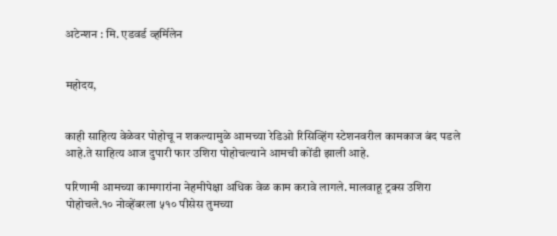अटेन्शन : मि. एडवर्ड व्हर्मिलेन


महोदय,


काही साहित्य वेळेवर पोहोचू न शकल्यामुळे आमच्या रेडिओ रिसिव्हिंग स्टेशनवरील कामकाज बंद पडले आहे.ते साहित्य आज दुपारी फार उशिरा पोहोचल्याने आमची कोंडी झाली आहे.

परिणामी आमच्या कामगारांना नेहमीपेक्षा अधिक वेळ काम करावे लागले. मालवाहू ट्रक्स उशिरा पोहोचले.१० नोव्हेंबरला ५१० पीसेस तुमच्या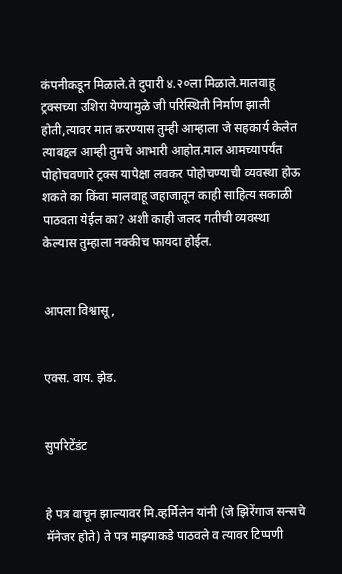कंपनीकडून मिळाले.ते दुपारी ४.२०ला मिळाले.मालवाहू ट्रक्सच्या उशिरा येण्यामुळे जी परिस्थिती निर्माण झाली होती,त्यावर मात करण्यास तुम्ही आम्हाला जे सहकार्य केलेत त्याबद्दल आम्ही तुमचे आभारी आहोत.माल आमच्यापर्यंत पोहोचवणारे ट्रक्स यापेक्षा लवकर पोहोचण्याची व्यवस्था होऊ शकते का किंवा मालवाहू जहाजातून काही साहित्य सकाळी पाठवता येईल का? अशी काही जलद गतीची व्यवस्था केल्यास तुम्हाला नक्कीच फायदा होईल.


आपला विश्वासू,


एक्स. वाय. झेड.


सुपरिटेंडंट


हे पत्र वाचून झाल्यावर मि.व्हर्मिलेन यांनी (जे झिरेंगाज सन्सचे मॅनेजर होते) ते पत्र माझ्याकडे पाठवले व त्यावर टिप्पणी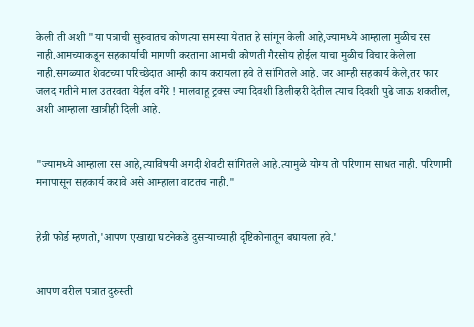केली ती अशी "या पत्राची सुरुवातच कोणत्या समस्या येतात हे सांगून केली आहे,ज्यामध्ये आम्हाला मुळीच रस नाही.आमच्याकडून सहकार्याची मागणी करताना आमची कोणती गैरसोय होईल याचा मुळीच विचार केलेला नाही.सगळ्यात शेवटच्या परिच्छेदात आम्ही काय करायला हवे ते सांगितले आहे. जर आम्ही सहकार्य केले,तर फार जलद गतीने माल उतरवता येईल वगैरे ! मालवाहू ट्रक्स ज्या दिवशी डिलीव्हरी देतील त्याच दिवशी पुढे जाऊ शकतील, अशी आम्हाला खात्रीही दिली आहे.


"ज्यामध्ये आम्हाला रस आहे,त्याविषयी अगदी शेवटी सांगितले आहे.त्यामुळे योग्य तो परिणाम साधत नाही. परिणामी मनापासून सहकार्य करावे असे आम्हाला वाटतच नाही."


हेन्री फोर्ड म्हणतो,'आपण एखाद्या घटनेकडे दुसऱ्याच्याही दृष्टिकोनातून बघायला हवे.'


आपण वरील पत्रात दुरुस्ती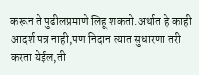करून ते पुढीलप्रमाणे लिहू शकतो.अर्थात हे काही आदर्श पत्र नाही,पण निदान त्यात सुधारणा तरी करता येईल,ती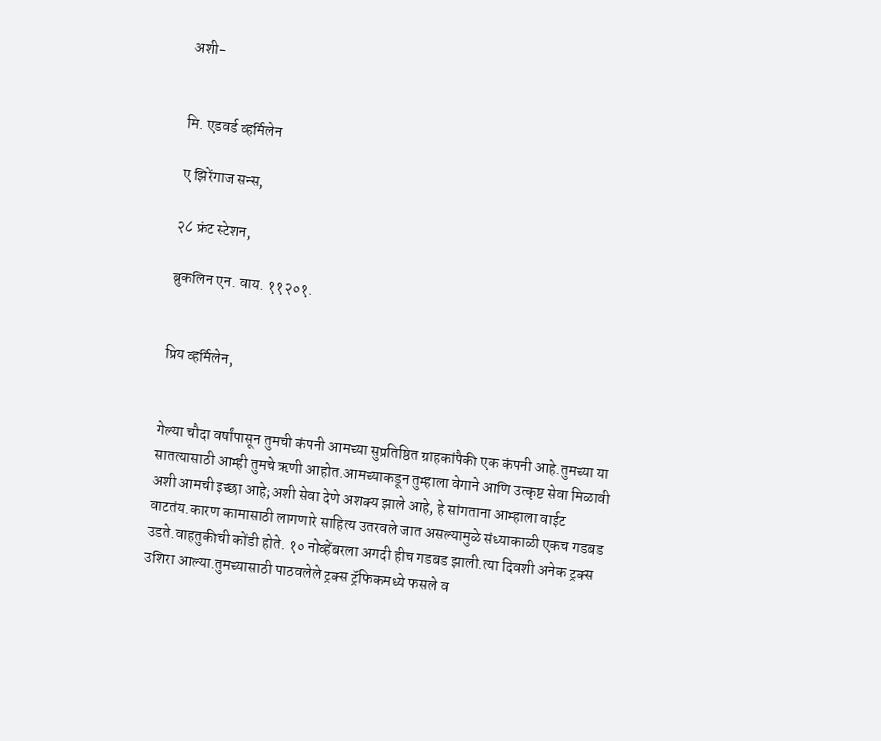अशी-


मि. एडवर्ड व्हर्मिलेन

ए झिरेंगाज सन्स,

२८ फ्रंट स्टेशन,

ब्रुकलिन एन. वाय. ११२०१.


प्रिय व्हर्मिलेन,


गेल्या चौदा वर्षांपासून तुमची कंपनी आमच्या सुप्रतिष्ठित ग्राहकांपैकी एक कंपनी आहे.तुमच्या या सातत्यासाठी आम्ही तुमचे ऋणी आहोत.आमच्याकडून तुम्हाला वेगाने आणि उत्कृष्ट सेवा मिळावी अशी आमची इच्छा आहे;अशी सेवा देणे अशक्य झाले आहे, हे सांगताना आम्हाला वाईट वाटतंय.कारण कामासाठी लागणारे साहित्य उतरवले जात असल्यामुळे संध्याकाळी एकच गडबड उडते.वाहतुकीची कोंडी होते. १० नोव्हेंबरला अगदी हीच गडबड झाली.त्या दिवशी अनेक ट्रक्स उशिरा आल्या.तुमच्यासाठी पाठवलेले ट्रक्स ट्रॅफिकमध्ये फसले व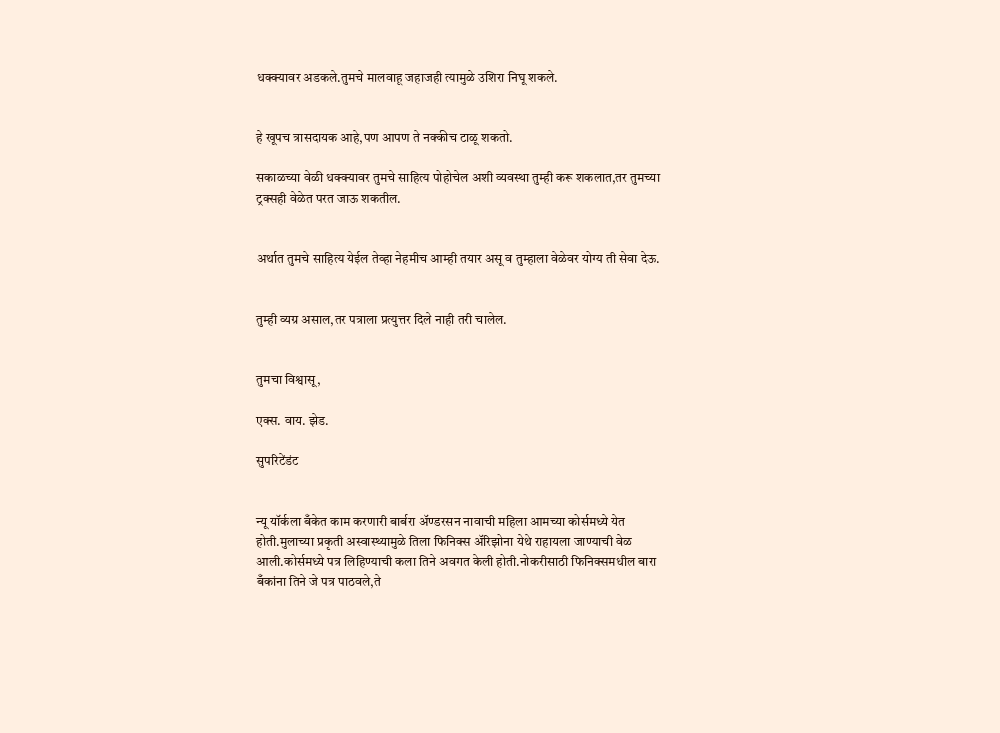धक्क्यावर अडकले.तुमचे मालवाहू जहाजही त्यामुळे उशिरा निघू शकले.


हे खूपच त्रासदायक आहे,पण आपण ते नक्कीच टाळू शकतो.

सकाळच्या वेळी धक्क्यावर तुमचे साहित्य पोहोचेल अशी व्यवस्था तुम्ही करू शकलात,तर तुमच्या ट्रक्सही वेळेत परत जाऊ शकतील.


अर्थात तुमचे साहित्य येईल तेव्हा नेहमीच आम्ही तयार असू व तुम्हाला वेळेवर योग्य ती सेवा देऊ.


तुम्ही व्यग्र असाल,तर पत्राला प्रत्युत्तर दिले नाही तरी चालेल.


तुमचा विश्वासू,

एक्स. वाय. झेड.

सुपरिटेंडंट


न्यू यॉर्कला बँकेत काम करणारी बार्बरा अ‍ॅण्डरसन नावाची महिला आमच्या कोर्समध्ये येत होती.मुलाच्या प्रकृती अस्वास्थ्यामुळे तिला फिनिक्स अ‍ॅरिझोना येथे राहायला जाण्याची वेळ आली.कोर्समध्ये पत्र लिहिण्याची कला तिने अवगत केली होती.नोकरीसाठी फिनिक्समधील बारा बँकांना तिने जे पत्र पाठवले,ते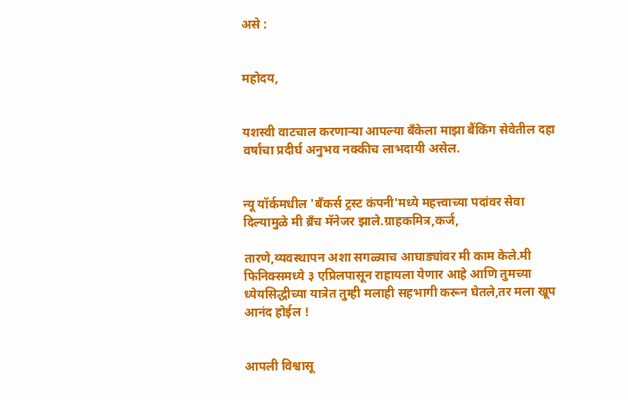असे :


महोदय,


यशस्वी वाटचाल करणाऱ्या आपल्या बँकेला माझा बैंकिंग सेवेतील दहा वर्षांचा प्रदीर्घ अनुभव नक्कीच लाभदायी असेल.


न्यू यॉर्कमधील 'बँकर्स ट्रस्ट कंपनी'मध्ये महत्त्वाच्या पदांवर सेवा दिल्यामुळे मी ब्रँच मॅनेजर झाले.ग्राहकमित्र,कर्ज,

तारणे,व्यवस्थापन अशा सगळ्याच आघाड्यांवर मी काम केले.मी फिनिक्समध्ये ३ एप्रिलपासून राहायला येणार आहे आणि तुमच्या ध्येयसिद्धीच्या यात्रेत तुम्ही मलाही सहभागी करून घेतले,तर मला खूप आनंद होईल !


आपली विश्वासू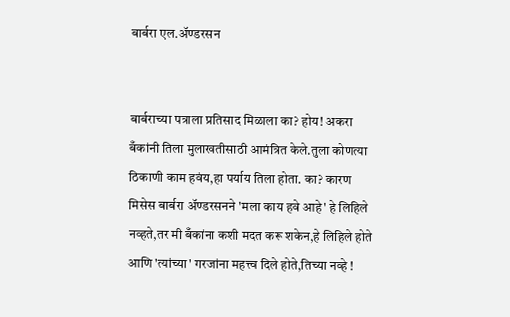बार्बरा एल.अ‍ॅण्डरसन


बार्बराच्या पत्राला प्रतिसाद मिळाला का? होय! अकरा बँकांनी तिला मुलाखतीसाठी आमंत्रित केले.तुला कोणत्या ठिकाणी काम हवंय,हा पर्याय तिला होता. का? कारण मिसेस बार्बरा अ‍ॅण्डरसनने 'मला काय हवे आहे' हे लिहिले नव्हते,तर मी बँकांना कशी मदत करू शकेन,हे लिहिले होते आणि 'त्यांच्या' गरजांना महत्त्व दिले होते,तिच्या नव्हे !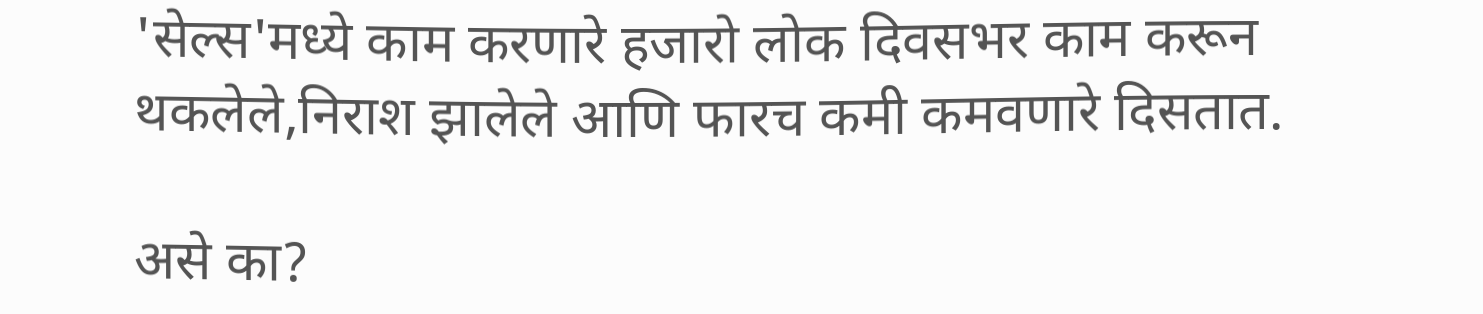'सेल्स'मध्ये काम करणारे हजारो लोक दिवसभर काम करून थकलेले,निराश झालेले आणि फारच कमी कमवणारे दिसतात.

असे का?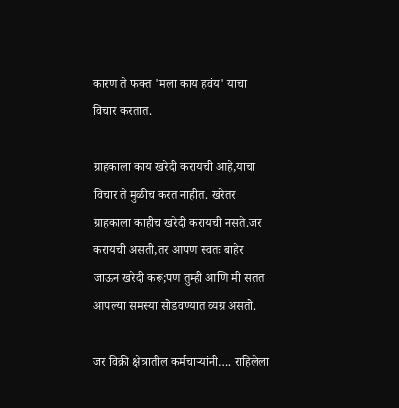कारण ते फक्त 'मला काय हवंय' याचा विचार करतात.

ग्राहकाला काय खरेदी करायची आहे,याचा विचार ते मुळीच करत नाहीत. खरेतर ग्राहकाला काहीच खरेदी करायची नसते.जर करायची असती,तर आपण स्वतः बाहेर जाऊन खरेदी करू;पण तुम्ही आणि मी सतत आपल्या समस्या सोडवण्यात व्यग्र असतो.

जर विक्री क्षेत्रातील कर्मचाऱ्यांनी…. राहिलेला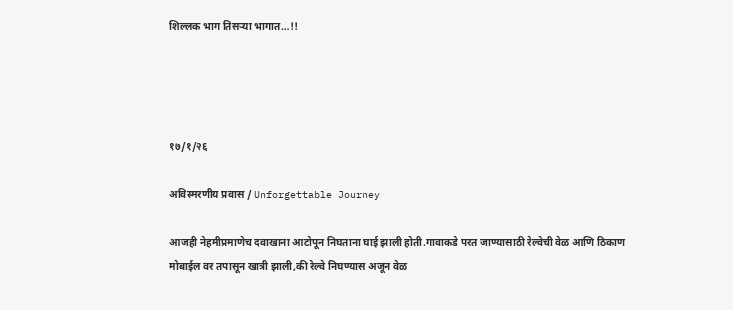शिल्लक भाग तिसऱ्या भागात…!!




१७/१/२६

अविस्मरणीय प्रवास / Unforgettable Journey

आजही नेहमीप्रमाणेच दवाखाना आटोपून निघताना घाई झाली होती.गावाकडे परत जाण्यासाठी रेल्वेची वेळ आणि ठिकाण मोबाईल वर तपासून खात्री झाली,की रेल्वे निघण्यास अजून वेळ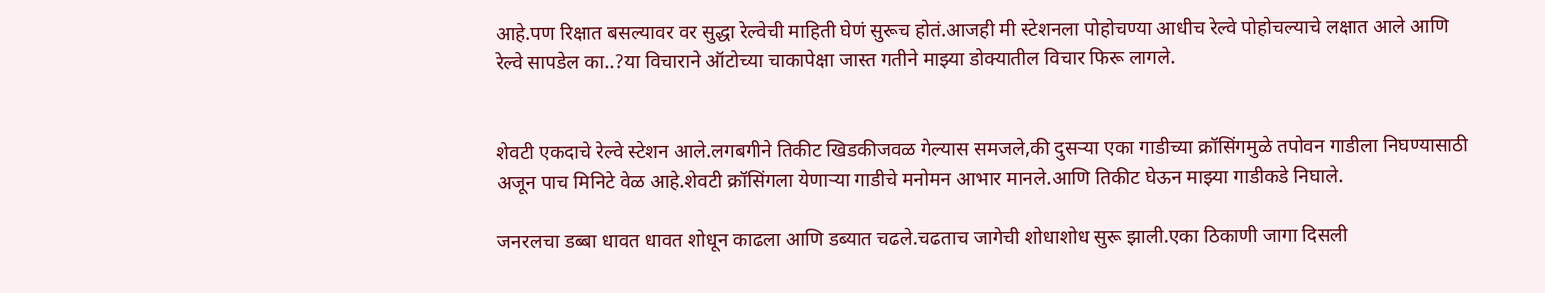आहे.पण रिक्षात बसल्यावर वर सुद्धा रेल्वेची माहिती घेणं सुरूच होतं.आजही मी स्टेशनला पोहोचण्या आधीच रेल्वे पोहोचल्याचे लक्षात आले आणि रेल्वे सापडेल का..?या विचाराने ऑटोच्या चाकापेक्षा जास्त गतीने माझ्या डोक्यातील विचार फिरू लागले.


शेवटी एकदाचे रेल्वे स्टेशन आले.लगबगीने तिकीट खिडकीजवळ गेल्यास समजले,की दुसऱ्या एका गाडीच्या क्रॉसिंगमुळे तपोवन गाडीला निघण्यासाठी अजून पाच मिनिटे वेळ आहे.शेवटी क्रॉसिंगला येणाऱ्या गाडीचे मनोमन आभार मानले.आणि तिकीट घेऊन माझ्या गाडीकडे निघाले.

जनरलचा डब्बा धावत धावत शोधून काढला आणि डब्यात चढले.चढताच जागेची शोधाशोध सुरू झाली.एका ठिकाणी जागा दिसली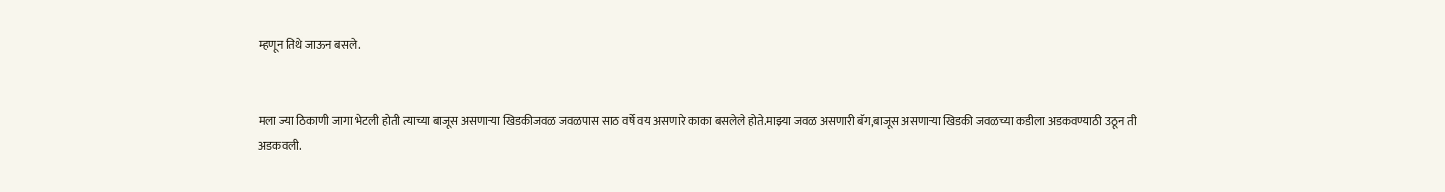म्हणून तिथे जाऊन बसले.


मला ज्या ठिकाणी जागा भेटली होती त्याच्या बाजूस असणाऱ्या खिडकीजवळ जवळपास साठ वर्षे वय असणारे काका बसलेले होते.माझ्या जवळ असणारी बॅग,बाजूस असणाऱ्या खिडकी जवळच्या कडीला अडकवण्याठी उठून ती अडकवली.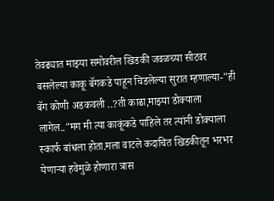तेवढ्यात माझ्या समोवरील खिडकी जवळच्या सीटवर बसलेल्या काकू बॅगकडे पाहून चिडलेल्या सुरात म्हणाल्या-"ही बॅग कोणी अडकवली ..?ती काढा,माझ्या डोक्याला लागेल.."मग मी त्या काकूंकडे पाहिले तर त्यांनी डोक्याला स्कार्फ बांधला होता.मला वाटले कदाचित खिडकीतून भरभर येणाऱ्या हवेमुळे होणारा त्रास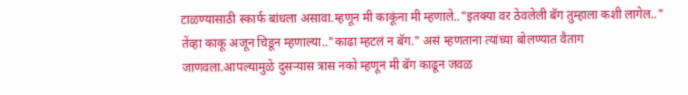टाळण्यासाठी स्कार्फ बांधला असावा.म्हणून मी काकूंना मी म्हणाले.."इतक्या वर ठेवलेली बॅग तुम्हाला कशी लागेल.." तेंव्हा काकू अजून चिडून म्हणाल्या.."काढा म्हटलं न बॅग." असं म्हणताना त्यांच्या बोलण्यात वैताग जाणवला.आपल्यामुळे दुसऱ्यास त्रास नको म्हणून मी बॅग काढून जवळ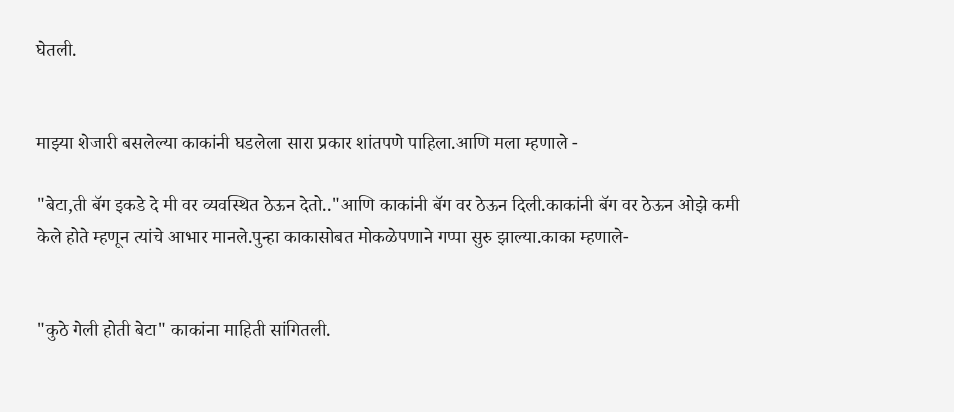घेतली.


माझ्या शेजारी बसलेल्या काकांनी घडलेला सारा प्रकार शांतपणे पाहिला.आणि मला म्हणाले -

"बेटा,ती बॅग इकडे दे मी वर व्यवस्थित ठेऊन देतो.."आणि काकांनी बॅग वर ठेऊन दिली.काकांनी बॅग वर ठेऊन ओझे कमी केले होते म्हणून त्यांचे आभार मानले.पुन्हा काकासोबत मोकळेपणाने गप्पा सुरु झाल्या.काका म्हणाले-


"कुठे गेली होती बेटा" काकांना माहिती सांगितली.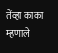तेंव्हा काका म्हणाले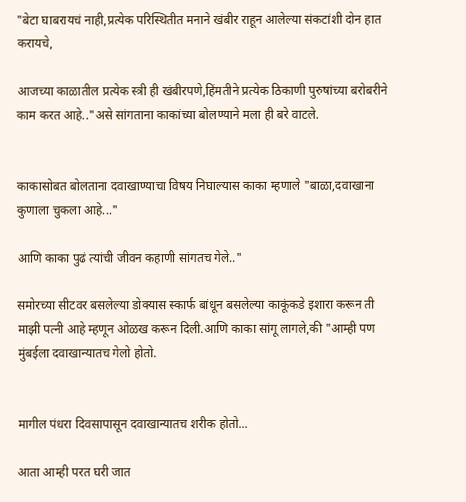"बेटा घाबरायचं नाही,प्रत्येक परिस्थितीत मनाने खंबीर राहून आलेल्या संकटांशी दोन हात करायचे,

आजच्या काळातील प्रत्येक स्त्री ही खंबीरपणे,हिंमतीने प्रत्येक ठिकाणी पुरुषांच्या बरोबरीने काम करत आहे.."असे सांगताना काकांच्या बोलण्याने मला ही बरे वाटले.


काकासोबत बोलताना दवाखाण्याचा विषय निघाल्यास काका म्हणाले "बाळा,दवाखाना कुणाला चुकला आहे..."

आणि काका पुढं त्यांची जीवन कहाणी सांगतच गेले.."

समोरच्या सीटवर बसलेल्या डोक्यास स्कार्फ बांधून बसलेल्या काकूंकडे इशारा करून ती माझी पत्नी आहे म्हणून ओळख करून दिली.आणि काका सांगू लागले,की "आम्ही पण मुंबईला दवाखान्यातच गेलो होतो.


मागील पंधरा दिवसापासून दवाखान्यातच शरीक होतो...

आता आम्ही परत घरी जात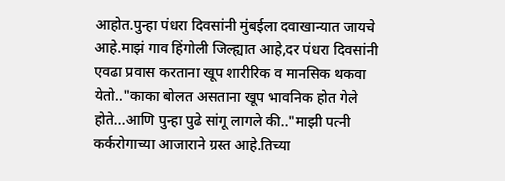आहोत.पुन्हा पंधरा दिवसांनी मुंबईला दवाखान्यात जायचे आहे.माझं गाव हिंगोली जिल्ह्यात आहे,दर पंधरा दिवसांनी एवढा प्रवास करताना खूप शारीरिक व मानसिक थकवा येतो.."काका बोलत असताना खूप भावनिक होत गेले होते...आणि पुन्हा पुढे सांगू लागले की.."माझी पत्नी कर्करोगाच्या आजाराने ग्रस्त आहे.तिच्या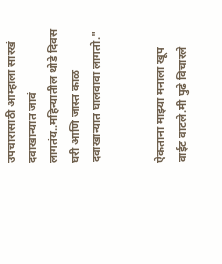उपचारासाठी आम्हाला सारखं दवाखान्यात जावं लागतंय..महिन्यातील थोडे दिवस घरी आणि जास्त काळ दवाखान्यात घालवावा लागतो."


ऐकताना माझ्या मनाला खूप वाईट वाटले.मी पुढे विचारले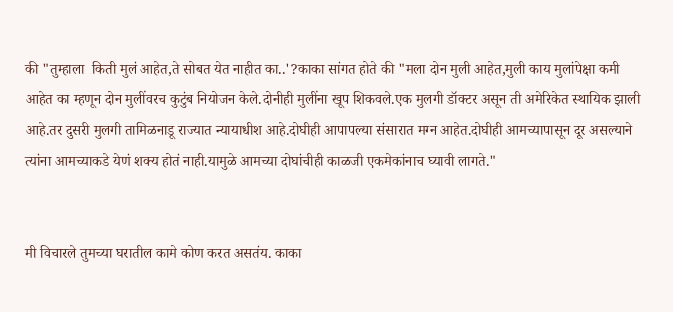की "तुम्हाला  किती मुलं आहेत,ते सोबत येत नाहीत का..'?काका सांगत होते की "मला दोन मुली आहेत,मुली काय मुलांपेक्षा कमी आहेत का म्हणून दोन मुलींवरच कुटुंब नियोजन केले.दोनीही मुलींना खूप शिकवले.एक मुलगी डॉक्टर असून ती अमेरिकेत स्थायिक झाली आहे.तर दुसरी मुलगी तामिळनाडू राज्यात न्यायाधीश आहे.दोघीही आपापल्या संसारात मग्न आहेत.दोघीही आमच्यापासून दूर असल्याने त्यांना आमच्याकडे येणं शक्य होतं नाही.यामुळे आमच्या दोघांचीही काळजी एकमेकांनाच घ्यावी लागते."


मी विचारले तुमच्या घरातील कामे कोण करत असतंय. काका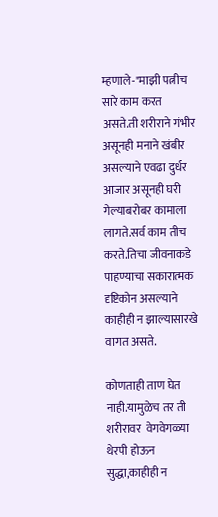म्हणाले-"माझी पत्नीच सारे काम करत असते.ती शरीराने गंभीर असूनही मनाने खंबीर असल्याने एवढा दुर्धर आजार असूनही घरी गेल्याबरोबर कामाला लागते.सर्व काम तीच करते.तिचा जीवनाकडे पाहण्याचा सकारात्मक दृष्टिकोन असल्याने काहीही न झाल्यासारखे वागत असते.

कोणताही ताण घेत नाही.यामुळेच तर ती शरीरावर  वेगवेगळ्या थेरपी होऊन सुद्धा,काहीही न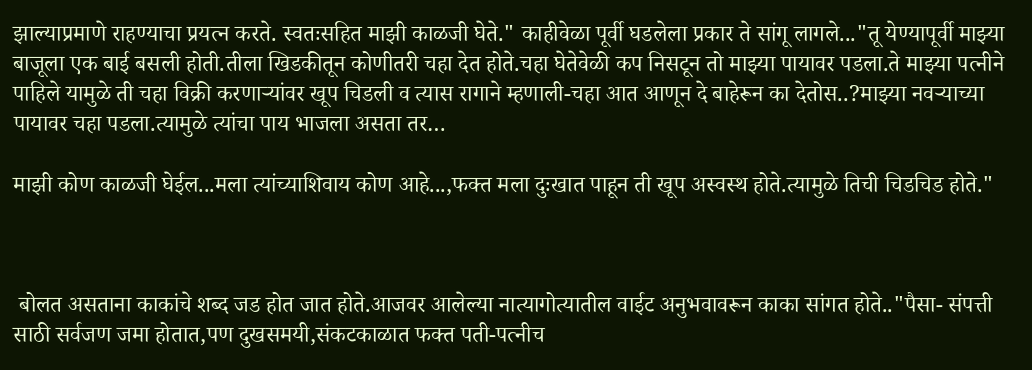झाल्याप्रमाणे राहण्याचा प्रयत्न करते. स्वतःसहित माझी काळजी घेते." काहीवेळा पूर्वी घडलेला प्रकार ते सांगू लागले..."तू येण्यापूर्वी माझ्या बाजूला एक बाई बसली होती.तीला खिडकीतून कोणीतरी चहा देत होते.चहा घेतेवेळी कप निसटून तो माझ्या पायावर पडला.ते माझ्या पत्नीने पाहिले यामुळे ती चहा विक्री करणाऱ्यांवर खूप चिडली व त्यास रागाने म्हणाली-चहा आत आणून दे बाहेरून का देतोस..?माझ्या नवऱ्याच्या पायावर चहा पडला.त्यामुळे त्यांचा पाय भाजला असता तर…

माझी कोण काळजी घेईल...मला त्यांच्याशिवाय कोण आहे...,फक्त मला दुःखात पाहून ती खूप अस्वस्थ होते.त्यामुळे तिची चिडचिड होते."



 बोलत असताना काकांचे शब्द जड होत जात होते.आजवर आलेल्या नात्यागोत्यातील वाईट अनुभवावरून काका सांगत होते.."पैसा- संपत्ती साठी सर्वजण जमा होतात,पण दुखसमयी,संकटकाळात फक्त पती-पत्नीच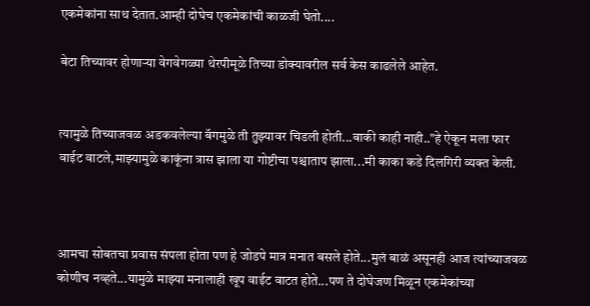एकमेकांना साथ देतात.आम्ही दोघेच एकमेकांची काळजी घेतो....

बेटा तिच्यावर होणाऱ्या वेगवेगळ्या थेरपीमूळे तिच्या डोक्यावरील सर्व केस काढलेले आहेत.


त्यामुळे तिच्याजवळ अडकवलेल्या बॅगमुळे ती तुझ्यावर चिडली होती...बाकी काही नाही.."हे ऐकून मला फार वाईट वाटले,माझ्यामुळे काकूंना त्रास झाला या गोष्टीचा पश्चाताप झाला...मी काका कडे दिलगिरी व्यक्त केली.



आमचा सोबतचा प्रवास संपला होता पण हे जोडपे मात्र मनात बसले होते...मुलं बाळं असूनही आज त्यांच्याजवळ कोणीच नव्हते...यामुळे माझ्या मनालाही खूप वाईट वाटत होते...पण ते दोघेजण मिळून एकमेकांच्या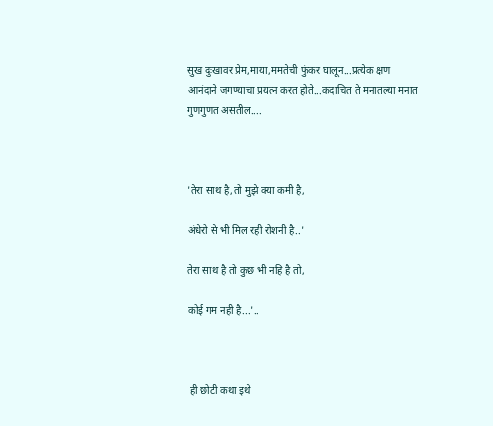सुख दुःखावर प्रेम,माया,ममतेची फुंकर घालून...प्रत्येक क्षण आनंदाने जगण्याचा प्रयत्न करत होते...कदाचित ते मनातल्या मनात गुणगुणत असतील....



'तेरा साथ है,तो मुझे क्या कमी है,

अंधेरो से भी मिल रही रोशनी है..'

तेरा साथ है तो कुछ भी नहि है तो,

कोई गम नही है...'..



 ही छोटी कथा इथे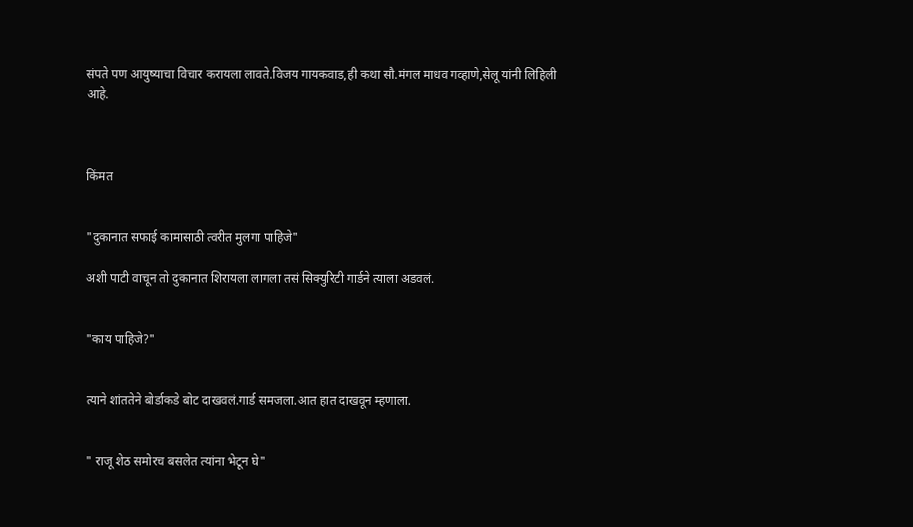संपते पण आयुष्याचा विचार करायला लावते.विजय गायकवाड,ही कथा सौ.मंगल माधव गव्हाणे,सेलू यांनी लिहिली आहे.



किंमत


"दुकानात सफाई कामासाठी त्वरीत मुलगा पाहिजे"

अशी पाटी वाचून तो दुकानात शिरायला लागला तसं सिक्युरिटी गार्डने त्याला अडवलं.


"काय पाहिजे?"


त्याने शांततेने बोर्डाकडे बोट दाखवलं.गार्ड समजला.आत हात दाखवून म्हणाला.


" राजू शेठ समोरच बसलेत त्यांना भेटून घे"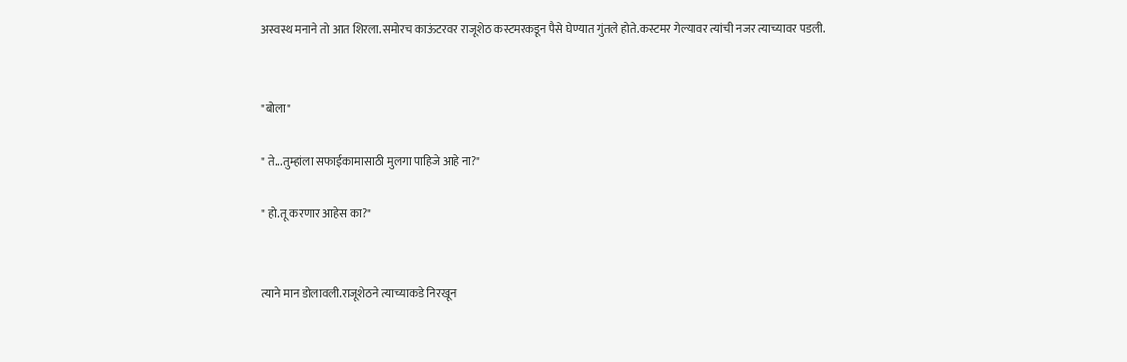अस्वस्थ मनाने तो आत शिरला.समोरच काऊंटरवर राजूशेठ कस्टमरकडून पैसे घेण्यात गुंतले होते.कस्टमर गेल्यावर त्यांची नजर त्याच्यावर पडली.


"बोला"

" ते...तुम्हांला सफाईकामासाठी मुलगा पाहिजे आहे ना?"

" हो.तू करणार आहेस का?"


त्याने मान डोलावली.राजूशेठने त्याच्याकडे निरखून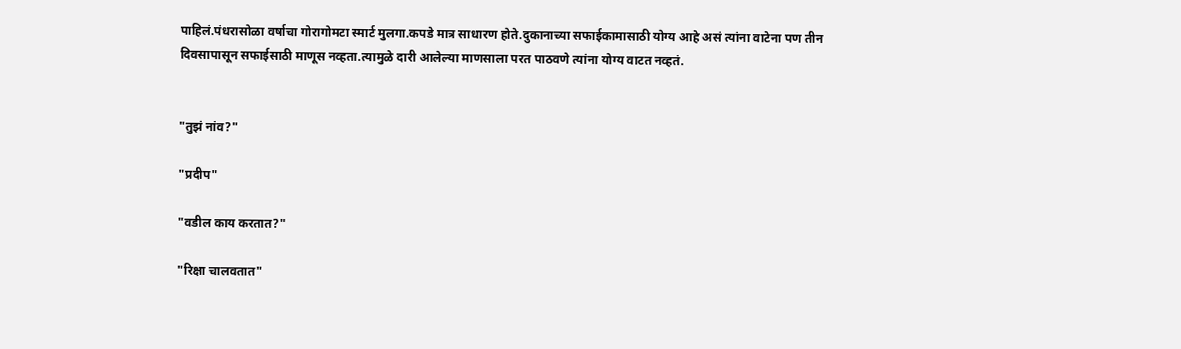पाहिलं.पंधरासोळा वर्षाचा गोरागोमटा स्मार्ट मुलगा.कपडे मात्र साधारण होते.दुकानाच्या सफाईकामासाठी योग्य आहे असं त्यांना वाटेना पण तीन दिवसापासून सफाईसाठी माणूस नव्हता.त्यामुळे दारी आलेल्या माणसाला परत पाठवणे त्यांना योग्य वाटत नव्हतं.


"तुझं नांव?"

"प्रदीप"

"वडील काय करतात?"

"रिक्षा चालवतात"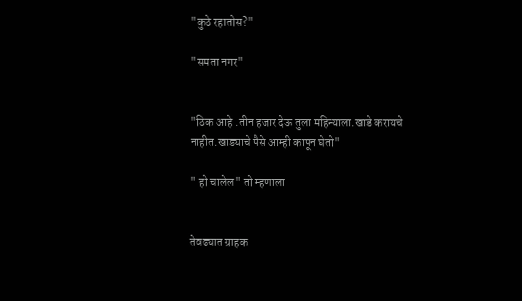"कुठे रहातोस?"

"समता नगर"


"ठिक आहे .तीन हजार देऊ तुला महिन्याला.खाडे करायचे नाहीत.खाड्याचे पैसे आम्ही कापून घेतो"

" हो चालेल" तो म्हणाला


तेवढ्यात ग्राहक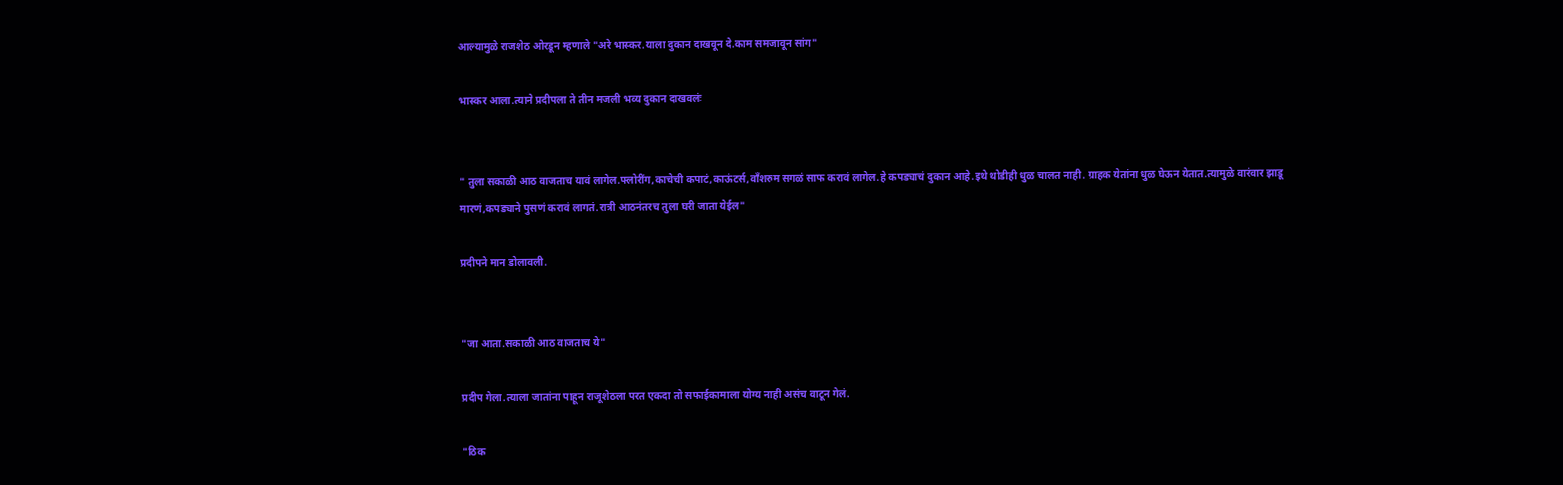आल्यामुळे राजशेठ ओरडून म्हणाले "अरे भास्कर.याला दुकान दाखवून दे.काम समजावून सांग"

भास्कर आला.त्याने प्रदीपला ते तीन मजली भव्य दुकान दाखवलंः


" तुला सकाळी आठ वाजताच यावं लागेल.फ्लोरींग,काचेची कपाटं,काऊंटर्स,वाँशरुम सगळं साफ करावं लागेल.हे कपड्याचं दुकान आहे.इथे थोडीही धुळ चालत नाही. ग्राहक येतांना धुळ घेऊन येतात.त्यामुळे वारंवार झाडू मारणं,कपड्याने पुसणं करावं लागतं.रात्री आठनंतरच तुला घरी जाता येईल"

प्रदीपने मान डोलावली.


"जा आता.सकाळी आठ वाजताच ये"

प्रदीप गेला.त्याला जातांना पाहून राजूशेठला परत एकदा तो सफाईकामाला योग्य नाही असंच वाटून गेलं.

"ठिक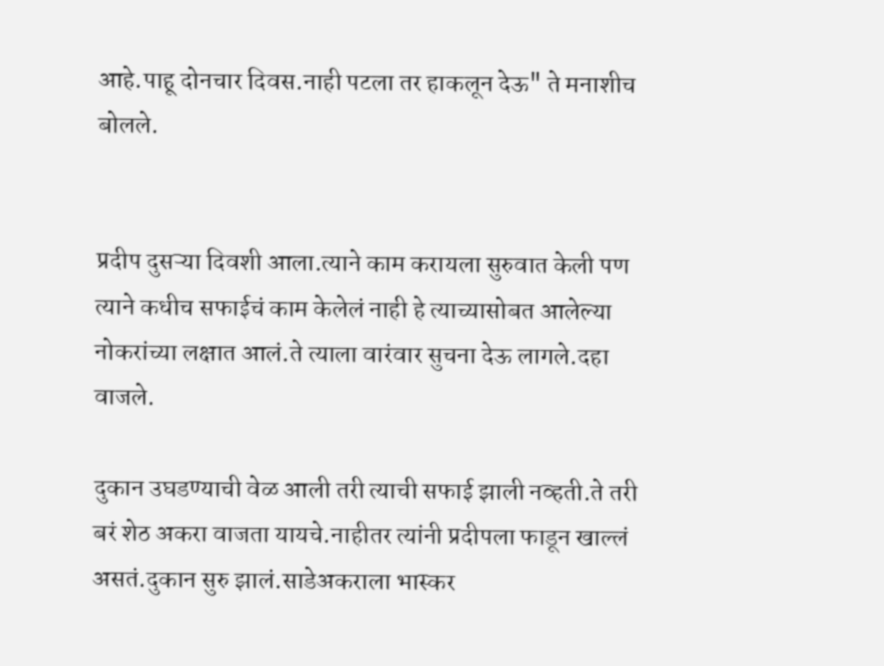आहे.पाहू दोनचार दिवस.नाही पटला तर हाकलून देऊ" ते मनाशीच बोलले.


प्रदीप दुसऱ्या दिवशी आला.त्याने काम करायला सुरुवात केली पण त्याने कधीच सफाईचं काम केलेलं नाही हे त्याच्यासोबत आलेल्या नोकरांच्या लक्षात आलं.ते त्याला वारंवार सुचना देऊ लागले.दहा वाजले.

दुकान उघडण्याची वेळ आली तरी त्याची सफाई झाली नव्हती.ते तरी बरं शेठ अकरा वाजता यायचे.नाहीतर त्यांनी प्रदीपला फाडून खाल्लं असतं.दुकान सुरु झालं.साडेअकराला भास्कर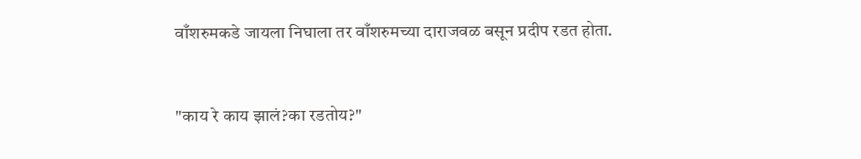वाँशरुमकडे जायला निघाला तर वाँशरुमच्या दाराजवळ बसून प्रदीप रडत होता.


"काय रे काय झालं?का रडतोय?"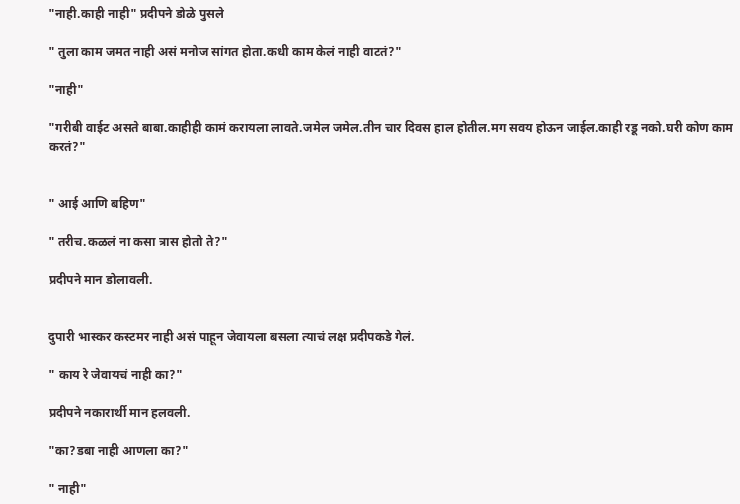"नाही.काही नाही" प्रदीपने डोळे पुसले

" तुला काम जमत नाही असं मनोज सांगत होता.कधी काम केलं नाही वाटतं?"

"नाही"

"गरीबी वाईट असते बाबा.काहीही कामं करायला लावते.जमेल जमेल.तीन चार दिवस हाल होतील.मग सवय होऊन जाईल.काही रडू नको.घरी कोण काम करतं?"


" आई आणि बहिण"

" तरीच.कळलं ना कसा त्रास होतो ते?"

प्रदीपने मान डोलावली.


दुपारी भास्कर कस्टमर नाही असं पाहून जेवायला बसला त्याचं लक्ष प्रदीपकडे गेलं.

" काय रे जेवायचं नाही का?"

प्रदीपने नकारार्थी मान हलवली.

"का?डबा नाही आणला का?"

" नाही"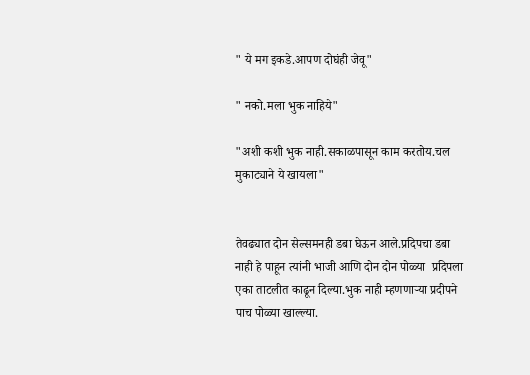" ये मग इकडे.आपण दोघंही जेवू"

" नको.मला भुक नाहिये"

"अशी कशी भुक नाही.सकाळपासून काम करतोय.चल मुकाट्याने ये खायला"


तेवढ्यात दोन सेल्समनही डबा घेऊन आले.प्रदिपचा डबा नाही हे पाहून त्यांनी भाजी आणि दोन दोन पोळ्या  प्रदिपला एका ताटलीत काढून दिल्या.भुक नाही म्हणणाऱ्या प्रदीपने पाच पोळ्या खाल्ल्या.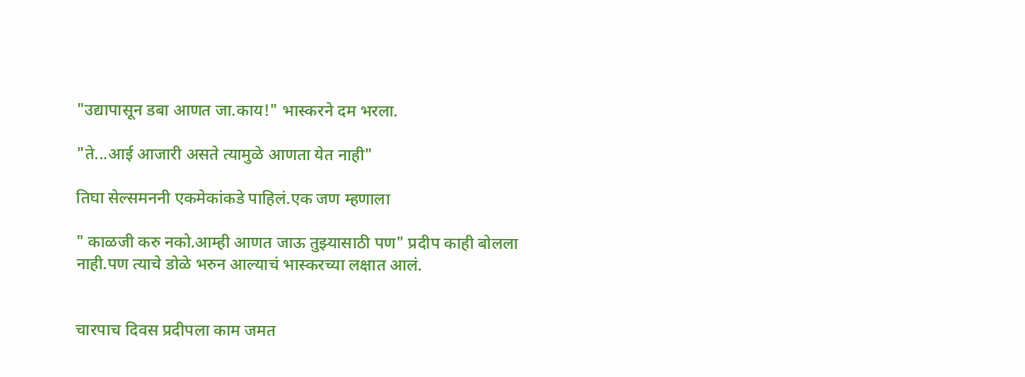"उद्यापासून डबा आणत जा.काय!" भास्करने दम भरला.

"ते...आई आजारी असते त्यामुळे आणता येत नाही"

तिघा सेल्समननी एकमेकांकडे पाहिलं.एक जण म्हणाला

" काळजी करु नको.आम्ही आणत जाऊ तुझ्यासाठी पण" प्रदीप काही बोलला नाही.पण त्याचे डोळे भरुन आल्याचं भास्करच्या लक्षात आलं.


चारपाच दिवस प्रदीपला काम जमत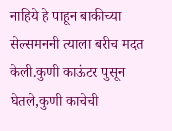नाहिये हे पाहून बाकीच्या सेल्समननी त्याला बरीच मदत केली.कुणी काऊंटर पुसून घेतले,कुणी काचेची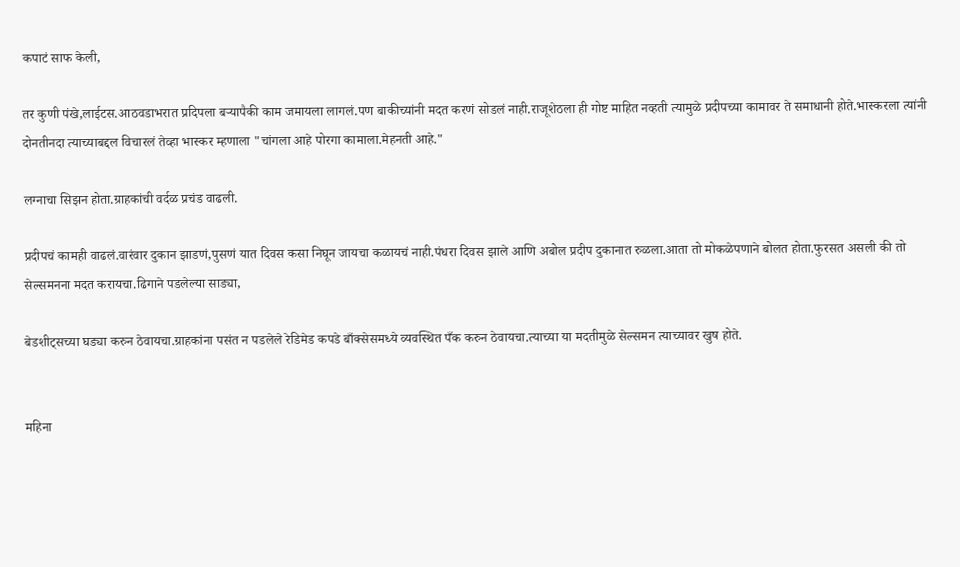कपाटं साफ केली,

तर कुणी पंखे,लाईटस.आठवडाभरात प्रदिपला बऱ्यापैकी काम जमायला लागलं.पण बाकीच्यांनी मदत करणं सोडलं नाही.राजूशेठला ही गोष्ट माहित नव्हती त्यामुळे प्रदीपच्या कामावर ते समाधानी होते.भास्करला त्यांनी दोनतीनदा त्याच्याबद्दल विचारलं तेव्हा भास्कर म्हणाला "चांगला आहे पोरगा कामाला.मेहनती आहे."

लग्नाचा सिझन होता.ग्राहकांची वर्दळ प्रचंड वाढली.

प्रदीपचं कामही वाढलं.वारंवार दुकान झाडणं,पुसणं यात दिवस कसा निघून जायचा कळायचं नाही.पंधरा दिवस झाले आणि अबोल प्रदीप दुकानात रुळला.आता तो मोकळेपणाने बोलत होता.फुरसत असली की तो सेल्समनना मदत करायचा.ढिगाने पडलेल्या साड्या,

बेडशीट्सच्या घड्या करुन ठेवायचा.ग्राहकांना पसंत न पडलेले रेडिमेड कपडे बाँक्सेसमध्ये व्यवस्थित पँक करुन ठेवायचा.त्याच्या या मदतीमुळे सेल्समन त्याच्यावर खुष होते.


महिना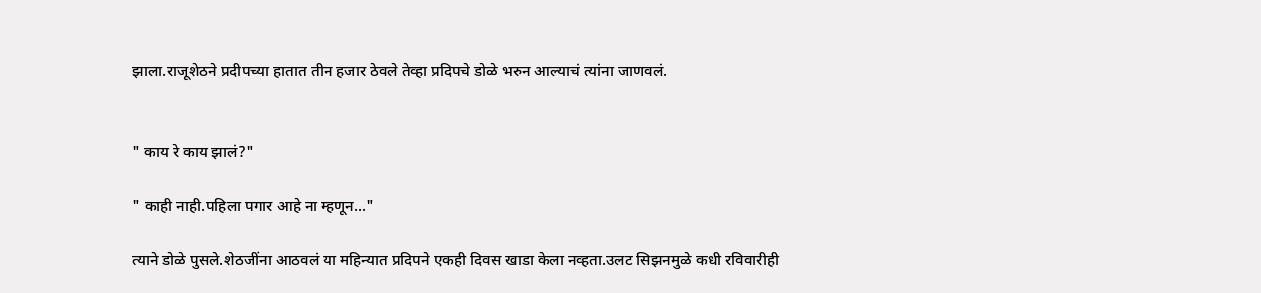झाला.राजूशेठने प्रदीपच्या हातात तीन हजार ठेवले तेव्हा प्रदिपचे डोळे भरुन आल्याचं त्यांना जाणवलं.


" काय रे काय झालं?"

" काही नाही.पहिला पगार आहे ना म्हणून..."

त्याने डोळे पुसले.शेठजींना आठवलं या महिन्यात प्रदिपने एकही दिवस खाडा केला नव्हता.उलट सिझनमुळे कधी रविवारीही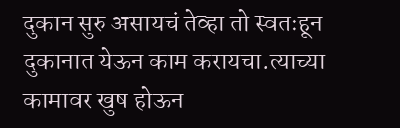दुकान सुरु असायचं तेव्हा तो स्वतःहून दुकानात येऊन काम करायचा.त्याच्या कामावर खुष होऊन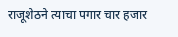राजूशेठने त्याचा पगार चार हजार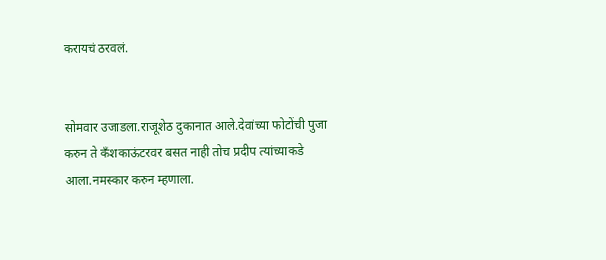करायचं ठरवलं.


सोमवार उजाडला.राजूशेठ दुकानात आले.देवांच्या फोटोंची पुजा करुन ते कँशकाऊंटरवर बसत नाही तोच प्रदीप त्यांच्याकडे आला.नमस्कार करुन म्हणाला.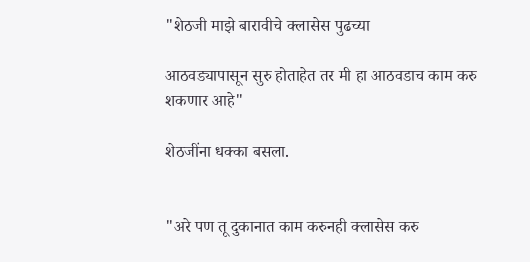"शेठजी माझे बारावीचे क्लासेस पुढच्या

आठवड्यापासून सुरु होताहेत तर मी हा आठवडाच काम करु शकणार आहे"

शेठजींना धक्का बसला.


"अरे पण तू दुकानात काम करुनही क्लासेस करु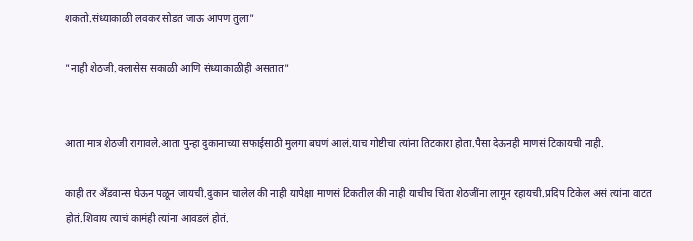शकतो.संध्याकाळी लवकर सोडत जाऊ आपण तुला"

"नाही शेठजी.क्लासेस सकाळी आणि संध्याकाळीही असतात"


आता मात्र शेठजी रागावले.आता पुन्हा दुकानाच्या सफाईसाठी मुलगा बघणं आलं.याच गोष्टीचा त्यांना तिटकारा होता.पैसा देऊनही माणसं टिकायची नाही.

काही तर अँडवान्स घेऊन पळून जायची.दुकान चालेल की नाही यापेक्षा माणसं टिकतील की नाही याचीच चिंता शेठजींना लागून रहायची.प्रदिप टिकेल असं त्यांना वाटत होतं.शिवाय त्याचं कामंही त्यांना आवडलं होतं.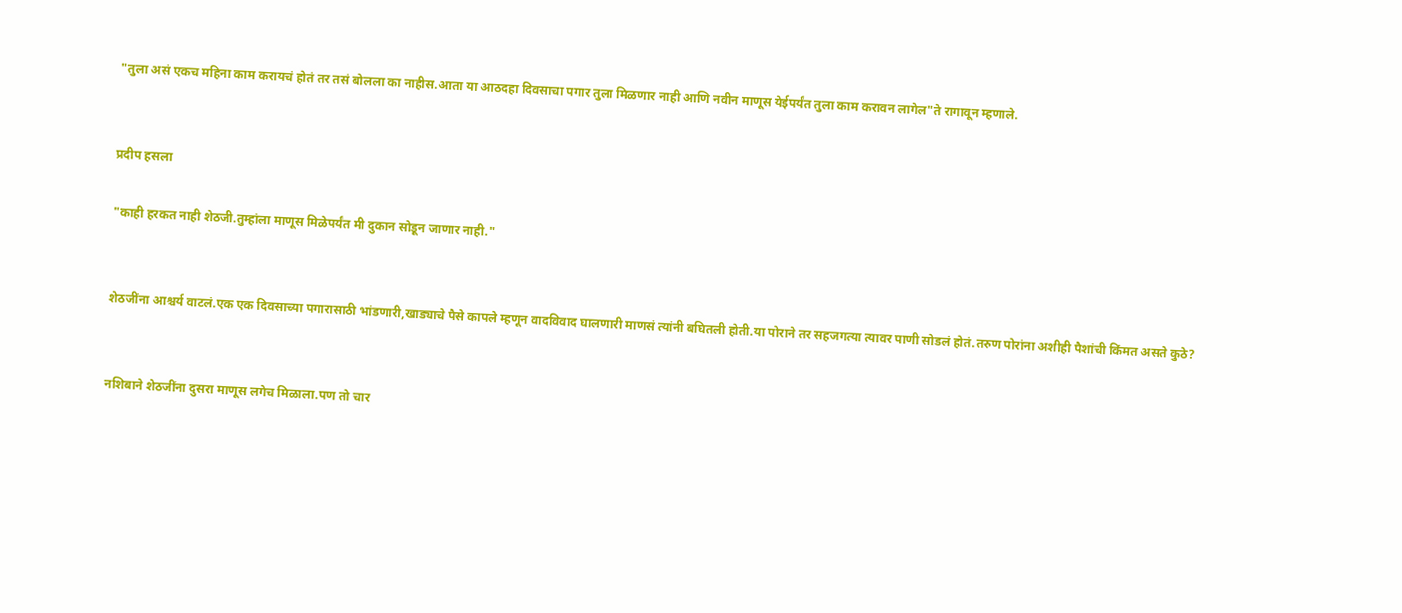"तुला असं एकच महिना काम करायचं होतं तर तसं बोलला का नाहीस.आता या आठदहा दिवसाचा पगार तुला मिळणार नाही आणि नवीन माणूस येईपर्यंत तुला काम करावन लागेल"ते रागावून म्हणाले.


प्रदीप हसला

"काही हरकत नाही शेठजी.तुम्हांला माणूस मिळेपर्यंत मी दुकान सोडून जाणार नाही."


शेठजींना आश्चर्य वाटलं.एक एक दिवसाच्या पगारासाठी भांडणारी,खाड्याचे पैसे कापले म्हणून वादविवाद घालणारी माणसं त्यांनी बघितली होती.या पोराने तर सहजगत्या त्यावर पाणी सोडलं होतं.तरुण पोरांना अशीही पैशांची किंमत असते कुठे?


नशिबाने शेठजींना दुसरा माणूस लगेच मिळाला.पण तो चार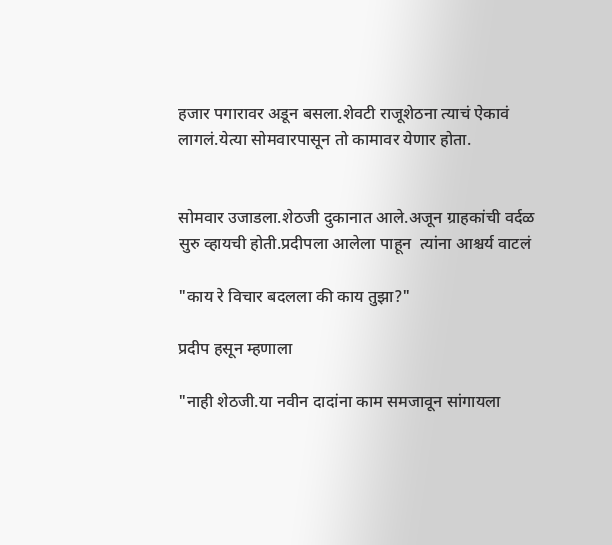हजार पगारावर अडून बसला.शेवटी राजूशेठना त्याचं ऐकावं लागलं.येत्या सोमवारपासून तो कामावर येणार होता.


सोमवार उजाडला.शेठजी दुकानात आले.अजून ग्राहकांची वर्दळ सुरु व्हायची होती.प्रदीपला आलेला पाहून  त्यांना आश्चर्य वाटलं

"काय रे विचार बदलला की काय तुझा?"

प्रदीप हसून म्हणाला

"नाही शेठजी.या नवीन दादांना काम समजावून सांगायला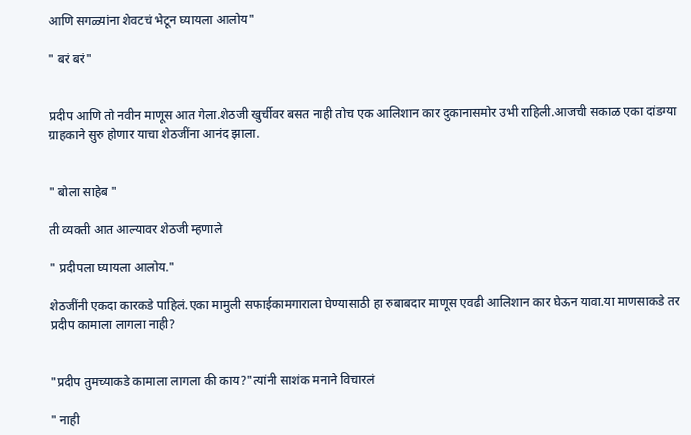आणि सगळ्यांना शेवटचं भेटून घ्यायला आलोय"

" बरं बरं"


प्रदीप आणि तो नवीन माणूस आत गेला.शेठजी खुर्चीवर बसत नाही तोच एक आलिशान कार दुकानासमोर उभी राहिली.आजची सकाळ एका दांडग्या ग्राहकाने सुरु होणार याचा शेठजींना आनंद झाला.


" बोला साहेब "

ती व्यक्ती आत आल्यावर शेठजी म्हणाले

" प्रदीपला घ्यायला आलोय."

शेठजींनी एकदा कारकडे पाहिलं.एका मामुली सफाईकामगाराला घेण्यासाठी हा रुबाबदार माणूस एवढी आलिशान कार घेऊन यावा.या माणसाकडे तर प्रदीप कामाला लागला नाही?


"प्रदीप तुमच्याकडे कामाला लागला की काय?"त्यांनी साशंक मनाने विचारलं

" नाही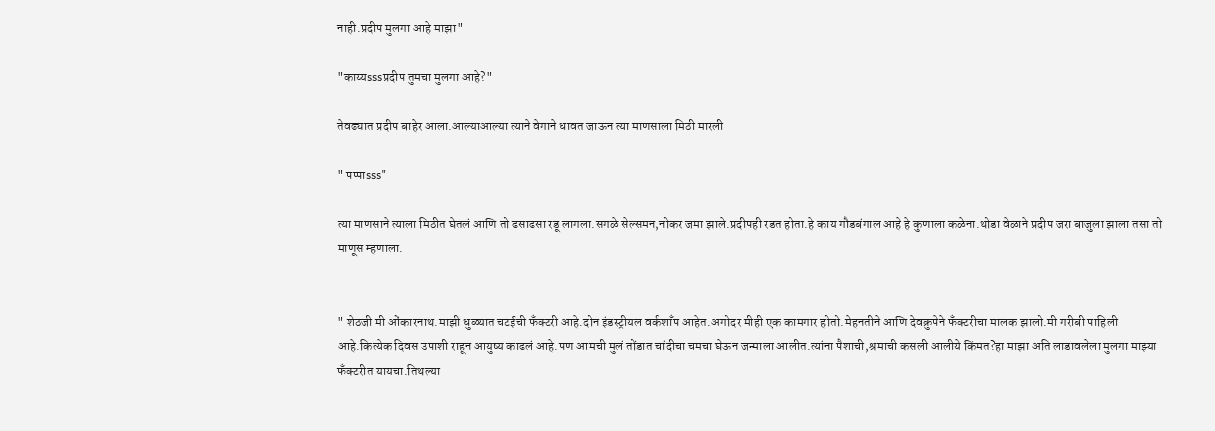नाही.प्रदीप मुलगा आहे माझा"

"काय्यsssप्रदीप तुमचा मुलगा आहे?"

तेवढ्यात प्रदीप बाहेर आला.आल्याआल्या त्याने वेगाने धावत जाऊन त्या माणसाला मिठी मारली

" पप्पाsss"

त्या माणसाने त्याला मिठीत घेतलं आणि तो ढसाढसा रडू लागला.सगळे सेल्समन,नोकर जमा झाले.प्रदीपही रडत होता.हे काय गौडबंगाल आहे हे कुणाला कळेना.थोडा वेळाने प्रदीप जरा बाजुला झाला तसा तो माणूस म्हणाला.


" शेठजी मी ओंकारनाथ.माझी धुळ्यात चटईची फँक्टरी आहे.दोन इंडस्ट्रीयल वर्कशाँप आहेत.अगोदर मीही एक कामगार होतो.मेहनतीने आणि देवक्रुपेने फँक्टरीचा मालक झालो.मी गरीबी पाहिली आहे.कित्येक दिवस उपाशी राहून आयुष्य काढलं आहे.पण आमची मुलं तोंडात चांदीचा चमचा घेऊन जन्माला आलीत.त्यांना पैशाची,श्रमाची कसली आलीये किंमत?हा माझा अति लाडावलेला मुलगा माझ्या फँक्टरीत यायचा.तिथल्या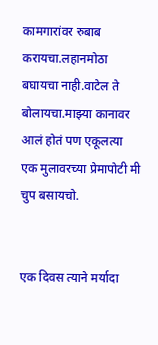कामगारांवर रुबाब करायचा.लहानमोठा बघायचा नाही.वाटेल ते बोलायचा.माझ्या कानावर आलं होतं पण एकूलत्या एक मुलावरच्या प्रेमापोटी मी चुप बसायचो.


एक दिवस त्याने मर्यादा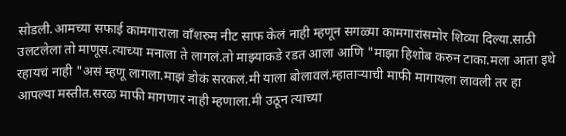सोडली.आमच्या सफाई कामगाराला वाँशरुम नीट साफ केलं नाही म्हणून सगळ्या कामगारांसमोर शिव्या दिल्या.साठी उलटलेला तो माणूस.त्याच्या मनाला ते लागलं.तो माझ्याकडे रडत आला आणि "माझा हिशोब करुन टाका.मला आता इथे रहायचं नाही "असं म्हणू लागला.माझं डोकं सरकलं.मी याला बोलावलं.म्हाताऱ्याची माफी मागायला लावली तर हा आपल्या मस्तीत.सरळ माफी मागणार नाही म्हणाला.मी उठून त्याच्या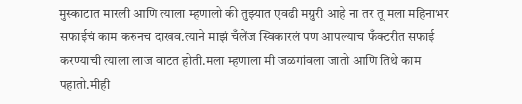मुस्काटात मारली आणि त्याला म्हणालो की तुझ्यात एवढी मग्रुरी आहे ना तर तू मला महिनाभर सफाईचं काम करुनच दाखव.त्याने माझं चँलेंज स्विकारलं पण आपल्याच फँक्टरीत सफाई करण्याची त्याला लाज वाटत होती.मला म्हणाला मी जळगांवला जातो आणि तिथे काम पहातो.मीही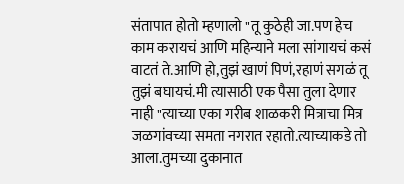संतापात होतो म्हणालो "तू कुठेही जा.पण हेच काम करायचं आणि महिन्याने मला सांगायचं कसं वाटतं ते.आणि हो,तुझं खाणं पिणं,रहाणं सगळं तू तुझं बघायचं.मी त्यासाठी एक पैसा तुला देणार नाही "त्याच्या एका गरीब शाळकरी मित्राचा मित्र  जळगांवच्या समता नगरात रहातो.त्याच्याकडे तो आला.तुमच्या दुकानात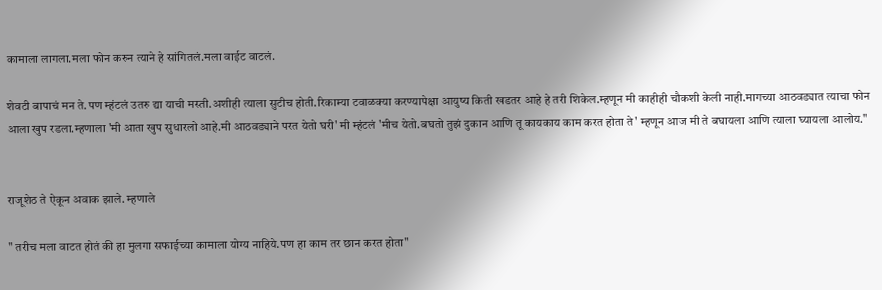कामाला लागला.मला फोन करुन त्याने हे सांगितलं.मला वाईट वाटलं.

शेवटी बापाचं मन ते.पण म्हंटलं उतरु द्या याची मस्ती.अशीही त्याला सुटीच होती.रिकाम्या टवाळक्या करण्यापेक्षा आयुष्य किती खडतर आहे हे तरी शिकेल.म्हणून मी काहीही चौकशी केली नाही.मागच्या आठवड्यात त्याचा फोन आला खुप रडला.म्हणाला 'मी आता खुप सुधारलो आहे.मी आठवड्याने परत येतो घरी' मी म्हंटलं 'मीच येतो.बघतो तुझं दुकान आणि तू कायकाय काम करत होता ते' म्हणून आज मी ते बघायला आणि त्याला घ्यायला आलोय."


राजूशेठ ते ऐकून अवाक झाले. म्हणाले

" तरीच मला वाटत होतं की हा मुलगा सफाईच्या कामाला योग्य नाहिये.पण हा काम तर छान करत होता"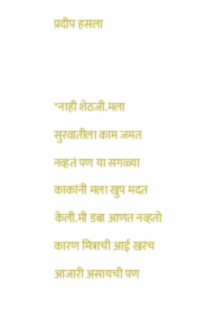प्रदीप हसला


"नाही शेठजी.मला सुरवातीला काम जमत नव्हतं पण या सगळ्या काकांनी मला खुप मदत केली.मी डबा आणत नव्हतो कारण मित्राची आई खरंच आजारी असायची पण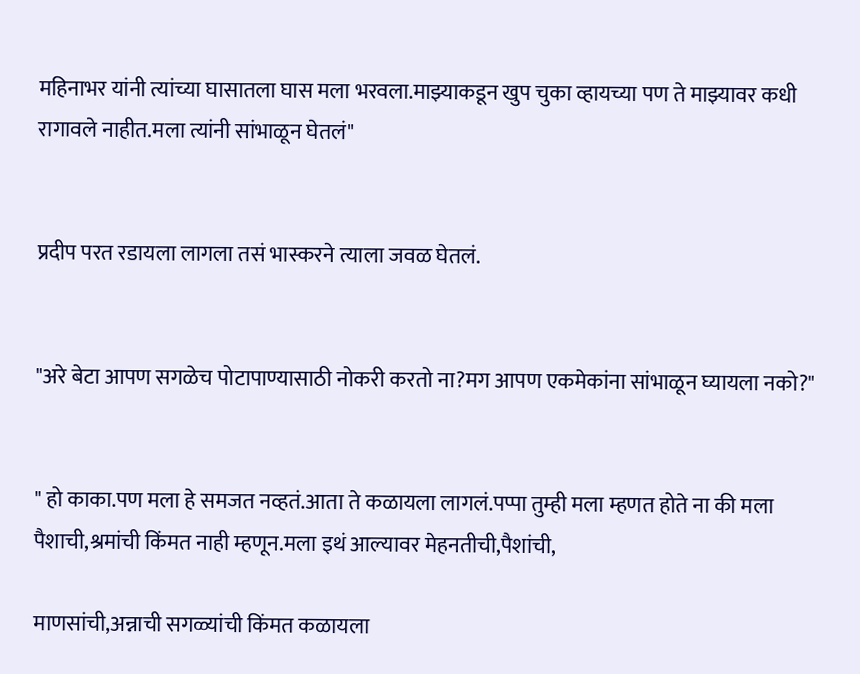महिनाभर यांनी त्यांच्या घासातला घास मला भरवला.माझ्याकडून खुप चुका व्हायच्या पण ते माझ्यावर कधी रागावले नाहीत.मला त्यांनी सांभाळून घेतलं"


प्रदीप परत रडायला लागला तसं भास्करने त्याला जवळ घेतलं.


"अरे बेटा आपण सगळेच पोटापाण्यासाठी नोकरी करतो ना?मग आपण एकमेकांना सांभाळून घ्यायला नको?"


" हो काका.पण मला हे समजत नव्हतं.आता ते कळायला लागलं.पप्पा तुम्ही मला म्हणत होते ना की मला पैशाची,श्रमांची किंमत नाही म्हणून.मला इथं आल्यावर मेहनतीची,पैशांची,

माणसांची,अन्नाची सगळ्यांची किंमत कळायला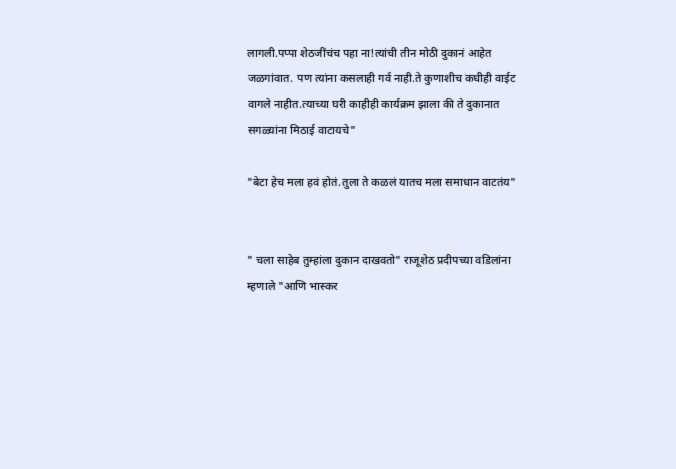लागली.पप्पा शेठजींचंच पहा ना!त्यांची तीन मोठी दुकानं आहेत जळगांवात. पण त्यांना कसलाही गर्व नाही.ते कुणाशीच कधीही वाईट वागले नाहीत.त्याच्या घरी काहीही कार्यक्रम झाला की ते दुकानात सगळ्यांना मिठाई वाटायचे"

"बेटा हेच मला हवं होतं.तुला ते कळलं यातच मला समाधान वाटतंय"


" चला साहेब तुम्हांला दुकान दाखवतो" राजूशेठ प्रदीपच्या वडिलांना म्हणाले "आणि भास्कर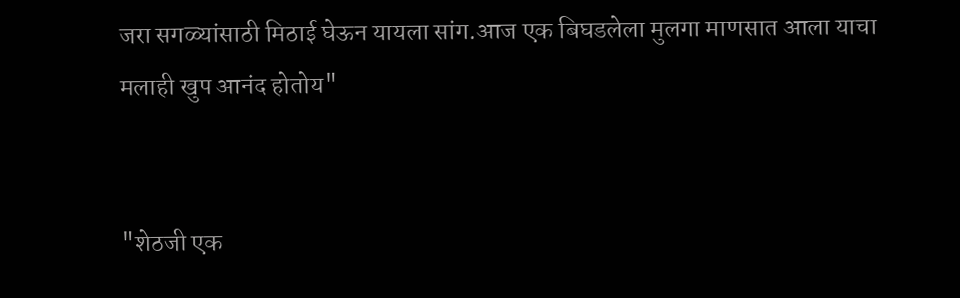जरा सगळ्यांसाठी मिठाई घेऊन यायला सांग.आज एक बिघडलेला मुलगा माणसात आला याचा मलाही खुप आनंद होतोय"


"शेठजी एक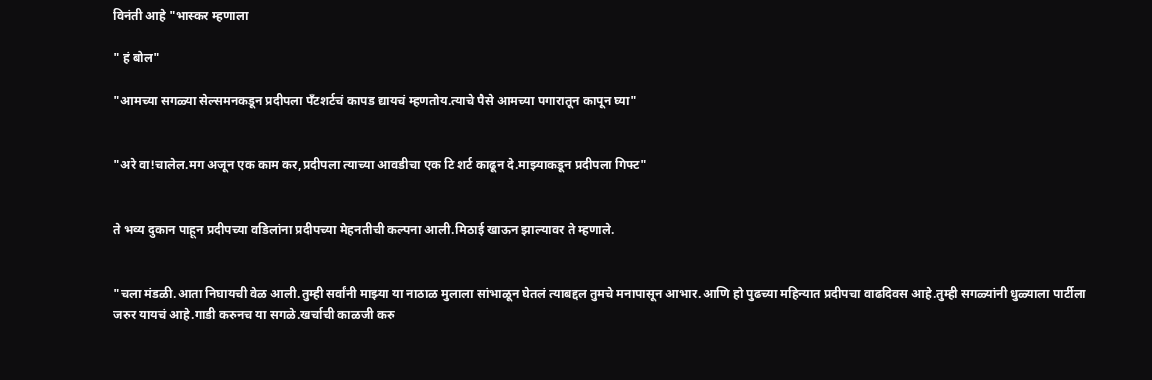विनंती आहे "भास्कर म्हणाला

" हं बोल"

"आमच्या सगळ्या सेल्समनकडून प्रदीपला पँटशर्टचं कापड द्यायचं म्हणतोय.त्याचे पैसे आमच्या पगारातून कापून घ्या"


"अरे वा!चालेल.मग अजून एक काम कर,प्रदीपला त्याच्या आवडीचा एक टि शर्ट काढून दे.माझ्याकडून प्रदीपला गिफ्ट"


ते भव्य दुकान पाहून प्रदीपच्या वडिलांना प्रदीपच्या मेहनतीची कल्पना आली.मिठाई खाऊन झाल्यावर ते म्हणाले.


"चला मंडळी.आता निघायची वेळ आली.तुम्ही सर्वांनी माझ्या या नाठाळ मुलाला सांभाळून घेतलं त्याबद्दल तुमचे मनापासून आभार.आणि हो पुढच्या महिन्यात प्रदीपचा वाढदिवस आहे.तुम्ही सगळ्यांनी धुळ्याला पार्टीला जरुर यायचं आहे.गाडी करुनच या सगळे.खर्चाची काळजी करु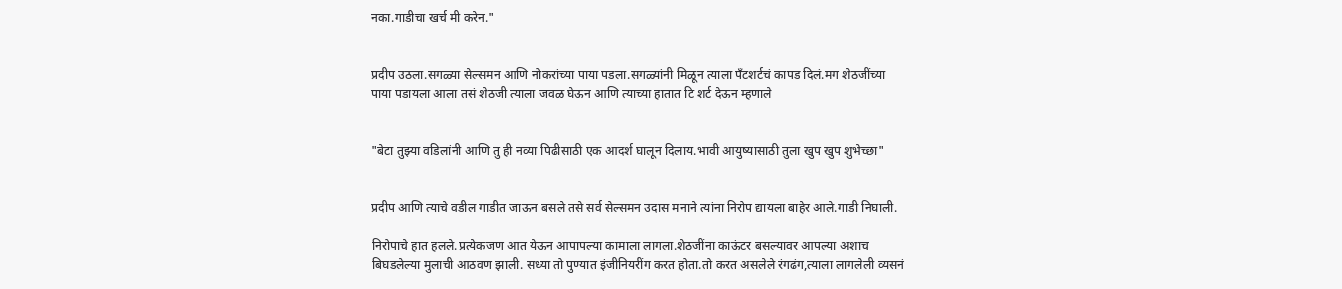नका.गाडीचा खर्च मी करेन."


प्रदीप उठला.सगळ्या सेल्समन आणि नोकरांच्या पाया पडला.सगळ्यांनी मिळून त्याला पँटशर्टचं कापड दिलं.मग शेठजींच्या पाया पडायला आला तसं शेठजी त्याला जवळ घेऊन आणि त्याच्या हातात टि शर्ट देऊन म्हणाले


"बेटा तुझ्या वडिलांनी आणि तु ही नव्या पिढीसाठी एक आदर्श घालून दिलाय.भावी आयुष्यासाठी तुला खुप खुप शुभेच्छा"


प्रदीप आणि त्याचे वडील गाडीत जाऊन बसले तसे सर्व सेल्समन उदास मनाने त्यांना निरोप द्यायला बाहेर आले.गाडी निघाली.

निरोपाचे हात हलले.प्रत्येकजण आत येऊन आपापल्या कामाला लागला.शेठजींना काऊंटर बसल्यावर आपल्या अशाच बिघडलेल्या मुलाची आठवण झाली. सध्या तो पुण्यात इंजीनियरींग करत होता.तो करत असलेले रंगढंग,त्याला लागलेली व्यसनं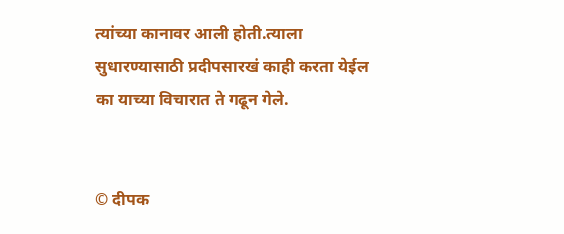त्यांच्या कानावर आली होती.त्याला सुधारण्यासाठी प्रदीपसारखं काही करता येईल का याच्या विचारात ते गढून गेले.


© दीपक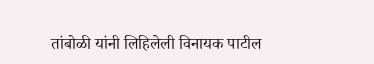तांबोळी यांनी लिहिलेली विनायक पाटील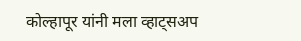कोल्हापूर यांनी मला व्हाट्सअप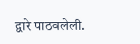द्वारे पाठवलेली.